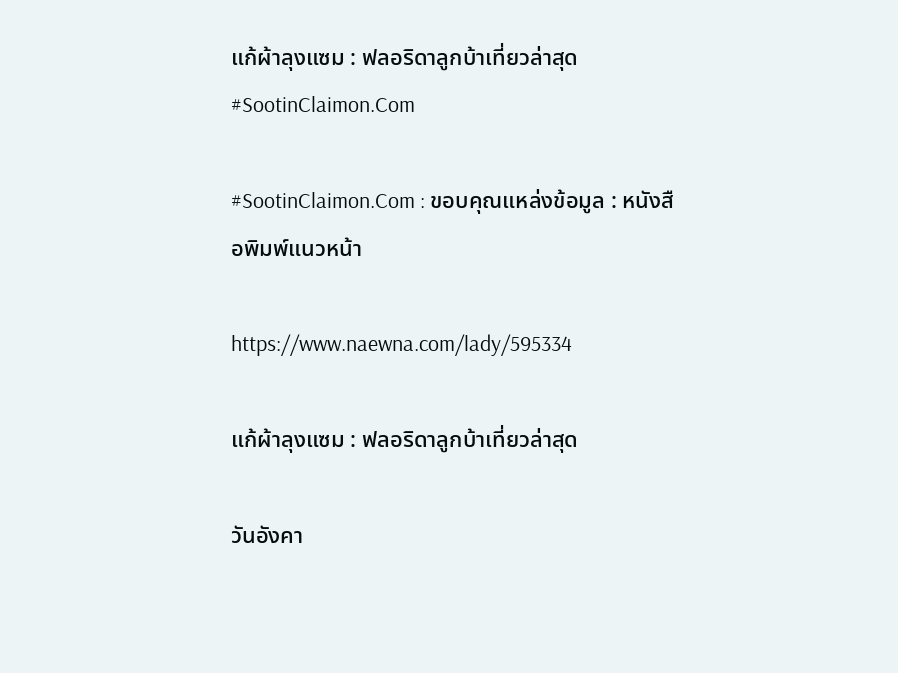แก้ผ้าลุงแซม : ฟลอริดาลูกบ้าเที่ยวล่าสุด #SootinClaimon.Com

#SootinClaimon.Com : ขอบคุณแหล่งข้อมูล : หนังสือพิมพ์แนวหน้า

https://www.naewna.com/lady/595334

แก้ผ้าลุงแซม : ฟลอริดาลูกบ้าเที่ยวล่าสุด

วันอังคา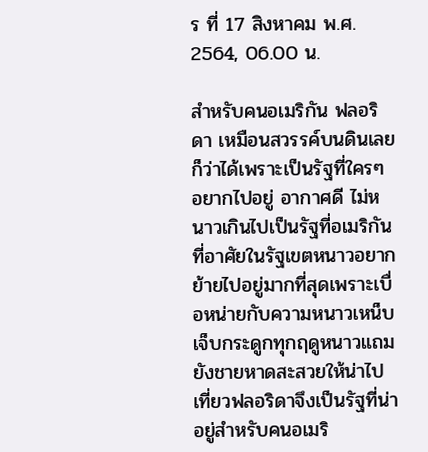ร ที่ 17 สิงหาคม พ.ศ. 2564, 06.00 น.

สำหรับคนอเมริกัน ฟลอริดา เหมือนสวรรค์บนดินเลยก็ว่าได้เพราะเป็นรัฐที่ใครๆ อยากไปอยู่ อากาศดี ไม่หนาวเกินไปเป็นรัฐที่อเมริกันที่อาศัยในรัฐเขตหนาวอยากย้ายไปอยู่มากที่สุดเพราะเบื่อหน่ายกับความหนาวเหน็บเจ็บกระดูกทุกฤดูหนาวแถมยังชายหาดสะสวยให้น่าไปเที่ยวฟลอริดาจึงเป็นรัฐที่น่าอยู่สำหรับคนอเมริ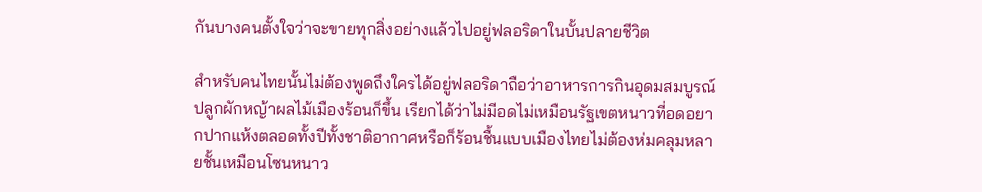กันบางคนตั้งใจว่าจะขายทุกสิ่งอย่างแล้วไปอยู่ฟลอริดาในบั้นปลายชีวิต

สำหรับคนไทยนั้นไม่ต้องพูดถึงใครได้อยู่ฟลอริดาถือว่าอาหารการกินอุดมสมบูรณ์ปลูกผักหญ้าผลไม้เมืองร้อนก็ขึ้น เรียกได้ว่าไม่มีอดไม่เหมือนรัฐเขตหนาวที่อดอยากปากแห้งตลอดทั้งปีทั้งชาติอากาศหรือก็ร้อนชื้นแบบเมืองไทยไม่ต้องห่มคลุมหลายชั้นเหมือนโซนหนาว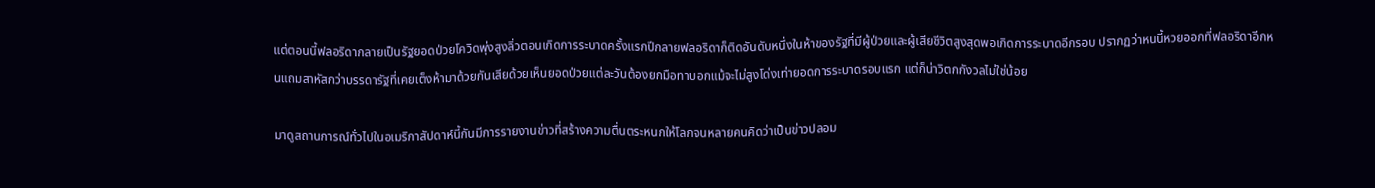แต่ตอนนี้ฟลอริดากลายเป็นรัฐยอดป่วยโควิดพุ่งสูงลิ่วตอนเกิดการระบาดครั้งแรกปีกลายฟลอริดาก็ติดอันดับหนึ่งในห้าของรัฐที่มีผู้ป่วยและผู้เสียชีวิตสูงสุดพอเกิดการระบาดอีกรอบ ปรากฏว่าหนนี้หวยออกที่ฟลอริดาอีกหนแถมสาหัสกว่าบรรดารัฐที่เคยเต็งห้ามาด้วยกันเสียด้วยเห็นยอดป่วยแต่ละวันต้องยกมือทาบอกแม้จะไม่สูงโด่งเท่ายอดการระบาดรอบแรก แต่ก็น่าวิตกกังวลไม่ใช่น้อย

มาดูสถานการณ์ทั่วไปในอเมริกาสัปดาห์นี้กันมีการรายงานข่าวที่สร้างความตื่นตระหนกให้โลกจนหลายคนคิดว่าเป็นข่าวปลอม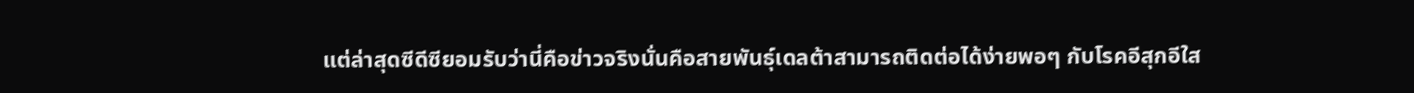แต่ล่าสุดซีดีซียอมรับว่านี่คือข่าวจริงนั่นคือสายพันธุ์เดลต้าสามารถติดต่อได้ง่ายพอๆ กับโรคอีสุกอีใส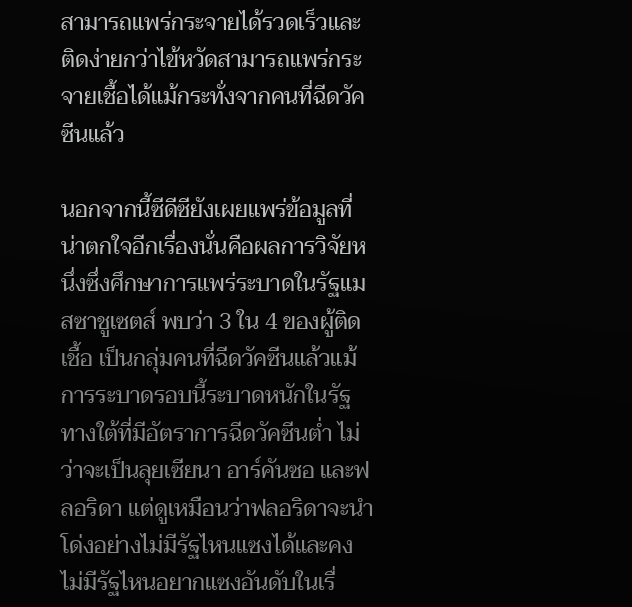สามารถแพร่กระจายได้รวดเร็วและติดง่ายกว่าไข้หวัดสามารถแพร่กระจายเชื้อได้แม้กระทั่งจากคนที่ฉีดวัคซีนแล้ว

นอกจากนี้ซีดีซียังเผยแพร่ข้อมูลที่น่าตกใจอีกเรื่องนั่นคือผลการวิจัยหนึ่งซึ่งศึกษาการแพร่ระบาดในรัฐแมสซาชูเซตส์ พบว่า 3 ใน 4 ของผู้ติดเชื้อ เป็นกลุ่มคนที่ฉีดวัคซีนแล้วแม้การระบาดรอบนี้ระบาดหนักในรัฐทางใต้ที่มีอัตราการฉีดวัคซีนต่ำ ไม่ว่าจะเป็นลุยเซียนา อาร์คันซอ และฟลอริดา แต่ดูเหมือนว่าฟลอริดาจะนำโด่งอย่างไม่มีรัฐไหนแซงได้และคงไม่มีรัฐไหนอยากแซงอันดับในเรื่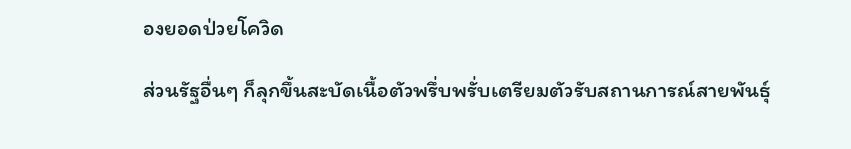องยอดป่วยโควิด

ส่วนรัฐอื่นๆ ก็ลุกขึ้นสะบัดเนื้อตัวพรึ่บพรั่บเตรียมตัวรับสถานการณ์สายพันธุ์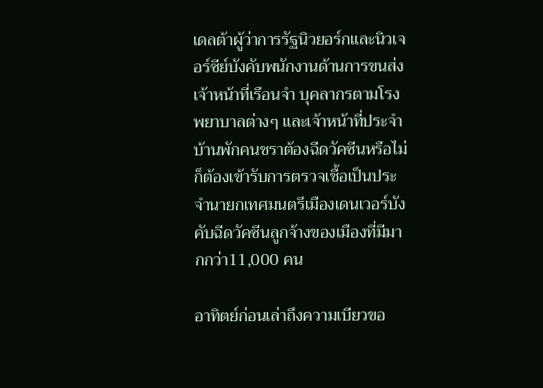เดลต้าผู้ว่าการรัฐนิวยอร์กและนิวเจอร์ซีย์บังคับพนักงานด้านการขนส่งเจ้าหน้าที่เรือนจำ บุคลากรตามโรงพยาบาลต่างๆ และเจ้าหน้าที่ประจำบ้านพักคนชราต้องฉีดวัคซีนหรือไม่ก็ต้องเข้ารับการตรวจเชื้อเป็นประจำนายกเทศมนตรีเมืองเดนเวอร์บังคับฉีดวัคซีนลูกจ้างของเมืองที่มีมากกว่า11,000 คน

อาทิตย์ก่อนเล่าถึงความเบียวขอ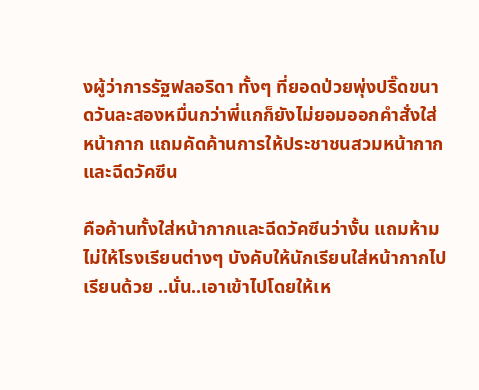งผู้ว่าการรัฐฟลอริดา ทั้งๆ ที่ยอดป่วยพุ่งปริ๊ดขนาดวันละสองหมื่นกว่าพี่แกก็ยังไม่ยอมออกคำสั่งใส่หน้ากาก แถมคัดค้านการให้ประชาชนสวมหน้ากากและฉีดวัคซีน

คือค้านทั้งใส่หน้ากากและฉีดวัคซีนว่างั้น แถมห้ามไม่ให้โรงเรียนต่างๆ บังคับให้นักเรียนใส่หน้ากากไปเรียนด้วย ..นั่น..เอาเข้าไปโดยให้เห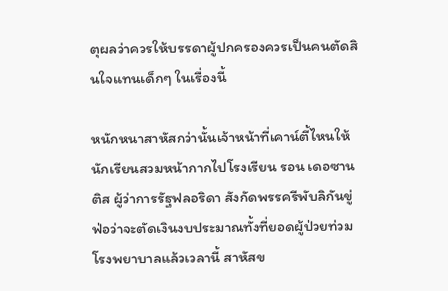ตุผลว่าควรให้บรรดาผู้ปกครองควรเป็นคนตัดสินใจแทนเด็กๆ ในเรื่องนี้

หนักหนาสาหัสกว่านั้นเจ้าหน้าที่เคาน์ตี้ไหนให้นักเรียนสวมหน้ากากไปโรงเรียน รอน เดอซานติส ผู้ว่าการรัฐฟลอริดา สังกัดพรรครีพับลิกันขู่ฟ่อว่าจะตัดเงินงบประมาณทั้งที่ยอดผู้ป่วยท่วมโรงพยาบาลแล้วเวลานี้ สาหัสข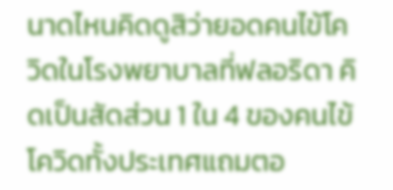นาดไหนคิดดูสิว่ายอดคนไข้โควิดในโรงพยาบาลที่ฟลอริดา คิดเป็นสัดส่วน 1 ใน 4 ของคนไข้โควิดทั้งประเทศแถมตอ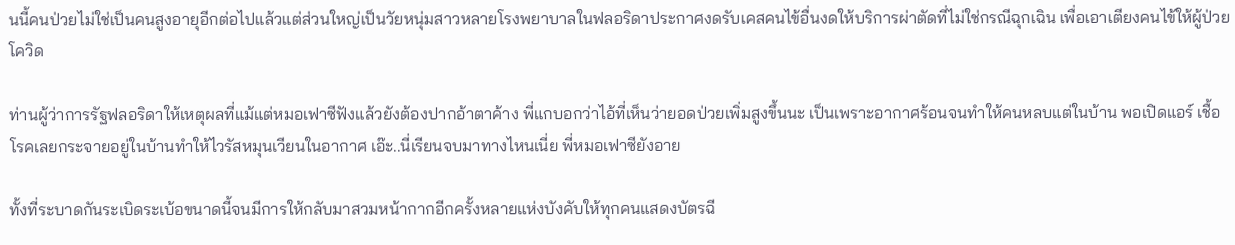นนี้คนป่วยไม่ใช่เป็นคนสูงอายุอีกต่อไปแล้วแต่ส่วนใหญ่เป็นวัยหนุ่มสาวหลายโรงพยาบาลในฟลอริดาประกาศงดรับเคสคนไข้อื่นงดให้บริการผ่าตัดที่ไม่ใช่กรณีฉุกเฉิน เพื่อเอาเตียงคนไข้ให้ผู้ป่วยโควิด

ท่านผู้ว่าการรัฐฟลอริดาให้เหตุผลที่แม้แต่หมอเฟาซีฟังแล้วยังต้องปากอ้าตาค้าง พี่แกบอกว่าไอ้ที่เห็นว่ายอดป่วยเพิ่มสูงขึ้นนะ เป็นเพราะอากาศร้อนจนทำให้คนหลบแต่ในบ้าน พอเปิดแอร์ เชื้อโรคเลยกระจายอยู่ในบ้านทำให้ไวรัสหมุนเวียนในอากาศ เอ๊ะ..นี่เรียนจบมาทางไหนเนี่ย พี่หมอเฟาซียังอาย

ทั้งที่ระบาดกันระเบิดระเบ้อขนาดนี้จนมีการให้กลับมาสวมหน้ากากอีกครั้งหลายแห่งบังคับให้ทุกคนแสดงบัตรฉี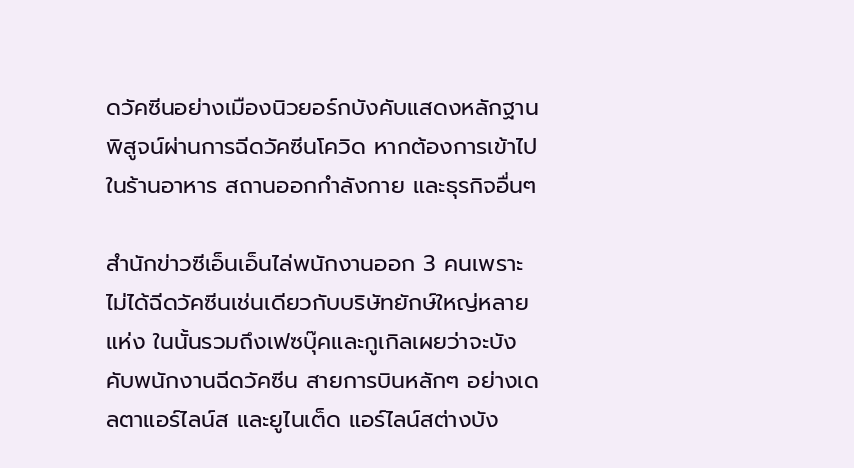ดวัคซีนอย่างเมืองนิวยอร์กบังคับแสดงหลักฐานพิสูจน์ผ่านการฉีดวัคซีนโควิด หากต้องการเข้าไปในร้านอาหาร สถานออกกำลังกาย และธุรกิจอื่นๆ

สำนักข่าวซีเอ็นเอ็นไล่พนักงานออก 3 คนเพราะไม่ได้ฉีดวัคซีนเช่นเดียวกับบริษัทยักษ์ใหญ่หลายแห่ง ในนั้นรวมถึงเฟซบุ๊คและกูเกิลเผยว่าจะบังคับพนักงานฉีดวัคซีน สายการบินหลักๆ อย่างเดลตาแอร์ไลน์ส และยูไนเต็ด แอร์ไลน์สต่างบัง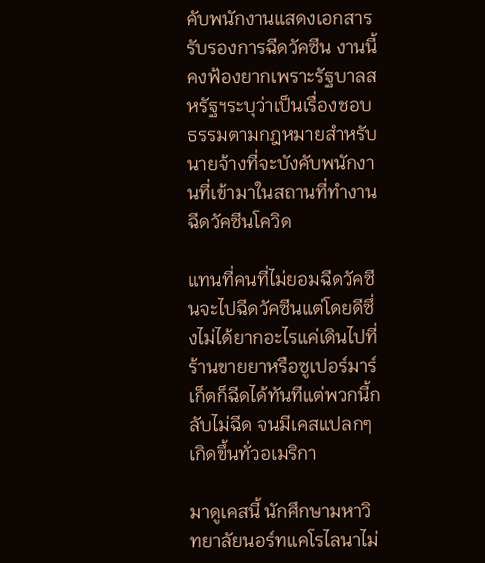คับพนักงานแสดงเอกสารรับรองการฉีดวัคซีน งานนี้คงฟ้องยากเพราะรัฐบาลสหรัฐฯระบุว่าเป็นเรื่องชอบธรรมตามกฎหมายสำหรับนายจ้างที่จะบังคับพนักงานที่เข้ามาในสถานที่ทำงาน ฉีดวัคซีนโควิด

แทนที่คนที่ไม่ยอมฉีดวัคซีนจะไปฉีดวัคซีนแต่โดยดีซึ่งไม่ได้ยากอะไรแค่เดินไปที่ร้านขายยาหรือซูเปอร์มาร์เก็ตก็ฉีดได้ทันทีแต่พวกนี้กลับไม่ฉีด จนมีเคสแปลกๆ เกิดขึ้นทั่วอเมริกา

มาดูเคสนี้ นักศึกษามหาวิทยาลัยนอร์ทแคโรไลนาไม่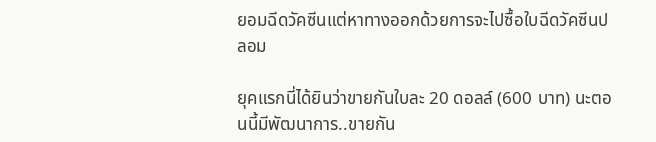ยอมฉีดวัคซีนแต่หาทางออกด้วยการจะไปซื้อใบฉีดวัคซีนปลอม

ยุคแรกนี่ได้ยินว่าขายกันใบละ 20 ดอลล์ (600 บาท) นะตอนนี้มีพัฒนาการ..ขายกัน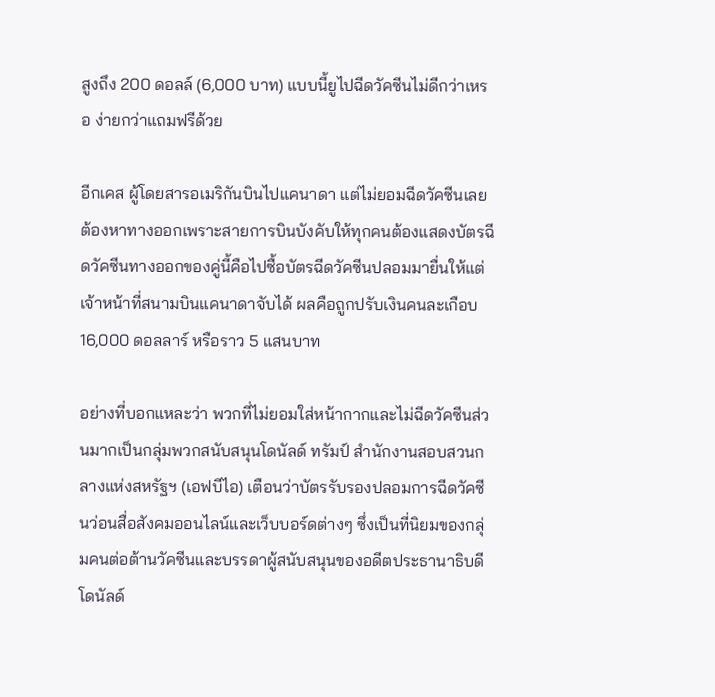สูงถึง 200 ดอลล์ (6,000 บาท) แบบนี้ยูไปฉีดวัคซีนไม่ดีกว่าเหรอ ง่ายกว่าแถมฟรีด้วย

อีกเคส ผู้โดยสารอเมริกันบินไปแคนาดา แต่ไม่ยอมฉีดวัคซีนเลยต้องหาทางออกเพราะสายการบินบังคับให้ทุกคนต้องแสดงบัตรฉีดวัคซีนทางออกของคู่นี้คือไปซื้อบัตรฉีดวัคซีนปลอมมายื่นให้แต่เจ้าหน้าที่สนามบินแคนาดาจับได้ ผลคือถูกปรับเงินคนละเกือบ 16,000 ดอลลาร์ หรือราว 5 แสนบาท

อย่างที่บอกแหละว่า พวกที่ไม่ยอมใส่หน้ากากและไม่ฉีดวัคซีนส่วนมากเป็นกลุ่มพวกสนับสนุนโดนัลด์ ทรัมป์ สำนักงานสอบสวนกลางแห่งสหรัฐฯ (เอฟบีไอ) เตือนว่าบัตรรับรองปลอมการฉีดวัคซีนว่อนสื่อสังคมออนไลน์และเว็บบอร์ดต่างๆ ซึ่งเป็นที่นิยมของกลุ่มคนต่อต้านวัคซีนและบรรดาผู้สนับสนุนของอดีตประธานาธิบดีโดนัลด์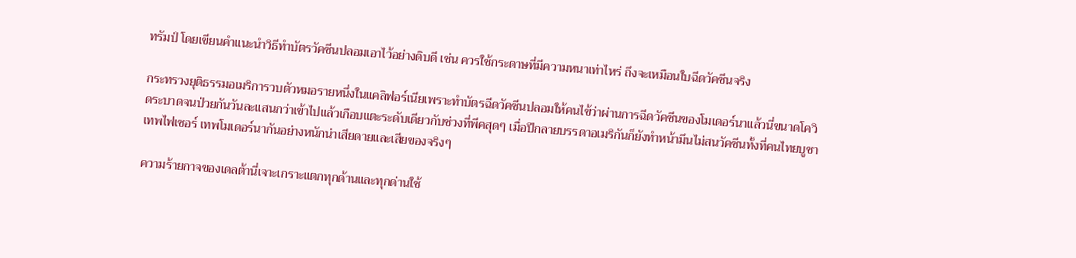ทรัมป์ โดยเขียนคำแนะนำวิธีทำบัตรวัคซีนปลอมเอาไว้อย่างดิบดี เช่น ควรใช้กระดาษที่มีความหนาเท่าไหร่ ถึงจะเหมือนใบฉีดวัคซีนจริง

กระทรวงยุติธรรมอเมริการวบตัวหมอรายหนึ่งในแคลิฟอร์เนียเพราะทำบัตรฉีดวัคซีนปลอมให้คนไข้ว่าผ่านการฉีดวัคซีนของโมเดอร์นาแล้วนี่ขนาดโควิดระบาดจนป่วยกันวันละแสนกว่าเข้าไปแล้วเกือบแตะระดับเดียวกับช่วงที่พีคสุดๆ เมื่อปีกลายบรรดาอเมริกันก็ยังทำหน้ามึนไม่สนวัคซีนทั้งที่คนไทยบูชาเทพไฟเซอร์ เทพโมเดอร์นากันอย่างหนักน่าเสียดายและเสียของจริงๆ

ความร้ายกาจของเดลต้านี่เจาะเกราะแตกทุกด้านและทุกด่านใช้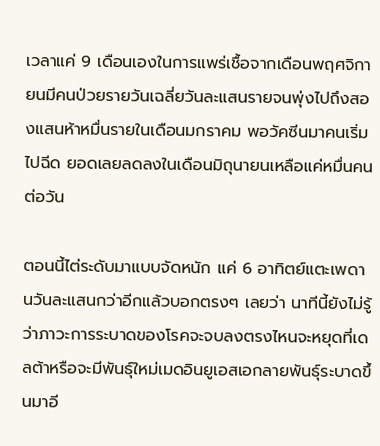เวลาแค่ 9 เดือนเองในการแพร่เชื้อจากเดือนพฤศจิกายนมีคนป่วยรายวันเฉลี่ยวันละแสนรายจนพุ่งไปถึงสองแสนห้าหมื่นรายในเดือนมกราคม พอวัคซีนมาคนเริ่มไปฉีด ยอดเลยลดลงในเดือนมิถุนายนเหลือแค่หมื่นคนต่อวัน

ตอนนี้ไต่ระดับมาแบบจัดหนัก แค่ 6 อาทิตย์แตะเพดานวันละแสนกว่าอีกแล้วบอกตรงๆ เลยว่า นาทีนี้ยังไม่รู้ว่าภาวะการระบาดของโรคจะจบลงตรงไหนจะหยุดที่เดลต้าหรือจะมีพันธุ์ใหม่เมดอินยูเอสเอกลายพันธุ์ระบาดขึ้นมาอี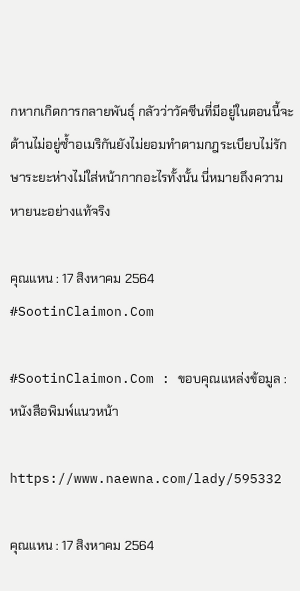กหากเกิดการกลายพันธุ์ กลัวว่าวัคซีนที่มีอยู่ในตอนนี้จะต้านไม่อยู่ซ้ำอเมริกันยังไม่ยอมทำตามกฎระเบียบไม่รักษาระยะห่างไม่ใส่หน้ากากอะไรทั้งนั้น นี่หมายถึงความหายนะอย่างแท้จริง

คุณแหน : 17 สิงหาคม 2564 #SootinClaimon.Com

#SootinClaimon.Com : ขอบคุณแหล่งข้อมูล : หนังสือพิมพ์แนวหน้า

https://www.naewna.com/lady/595332

คุณแหน : 17 สิงหาคม 2564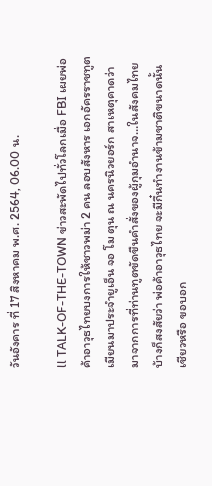วันอังคาร ที่ 17 สิงหาคม พ.ศ. 2564, 06.00 น.

ll TALK-OF-THE-TOWN ข่าวสะพัดไปทั่วโลกเมื่อ FBI เผยพ่อค้าอาวุธไทยบงการให้ชาวพม่า 2 คน ลอบสังหาร เอกอัครราชทูตเมียนมาประจำยูเอ็น จอ โม ตุน ณ นครนิวยอร์ก สาเหตุคาดว่า
มาจากการที่ท่านทูตขัดขืนคำสั่งของผู้กุมอำนาจ…ในสังคมไทยบ้างก็สงสัยว่า พ่อค้าอาวุธไทย จะมีกึ๋นทำงานข้ามชาติขนาดนั้นเชียวหรือ ขอบอก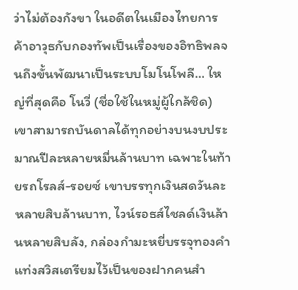ว่าไม่ต้องกังขา ในอดีตในเมืองไทยการค้าอาวุธกับกองทัพเป็นเรื่องของอิทธิพลจนถึงขั้นพัฒนาเป็นระบบโมโนโพลี… ใหญ่ที่สุดคือ โนวี่ (ชื่อใช้ในหมู่ผู้ใกล้ชิด) เขาสามารถบันดาลได้ทุกอย่างบนงบประมาณปีละหลายหมื่นล้านบาท เฉพาะในท้ายรถโรลส์-รอยซ์ เขาบรรทุกเงินสดวันละหลายสิบล้านบาท, ไวน์รอธส์ไชลด์เงินล้านหลายสิบลัง, กล่องกำมะหยี่บรรจุทองคำแท่งสวิสเตรียมไว้เป็นของฝากคนสำ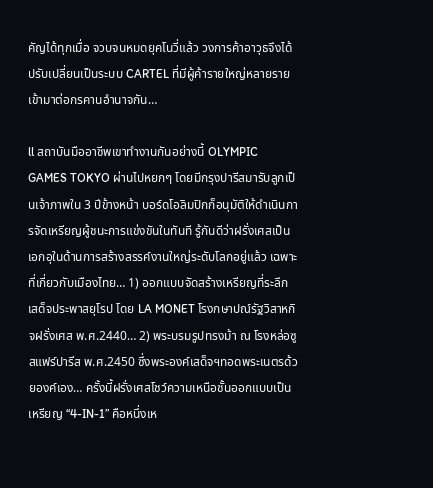คัญได้ทุกเมื่อ จวบจนหมดยุคโนวี่แล้ว วงการค้าอาวุธจึงได้ปรับเปลี่ยนเป็นระบบ CARTEL ที่มีผู้ค้ารายใหญ่หลายรายเข้ามาต่อกรคานอำนาจกัน…

ll สถาบันมืออาชีพเขาทำงานกันอย่างนี้ OLYMPIC GAMES TOKYO ผ่านไปหยกๆ โดยมีกรุงปารีสมารับลูกเป็นเจ้าภาพใน 3 ปีข้างหน้า บอร์ดโอลิมปิกก็อนุมัติให้ดำเนินการจัดเหรียญผู้ชนะการแข่งขันในทันที รู้กันดีว่าฝรั่งเศสเป็นเอกอุในด้านการสร้างสรรค์งานใหญ่ระดับโลกอยู่แล้ว เฉพาะที่เกี่ยวกับเมืองไทย… 1) ออกแบบจัดสร้างเหรียญที่ระลึกเสด็จประพาสยุโรป โดย LA MONET โรงกษาปณ์รัฐวิสาหกิจฝรั่งเศส พ.ศ.2440… 2) พระบรมรูปทรงม้า ณ โรงหล่อซูสแฟร์ปารีส พ.ศ.2450 ซึ่งพระองค์เสด็จฯทอดพระเนตรด้วยองค์เอง… ครั้งนี้ฝรั่งเศสโชว์ความเหนือชั้นออกแบบเป็นเหรียญ “4-IN-1” คือหนึ่งเห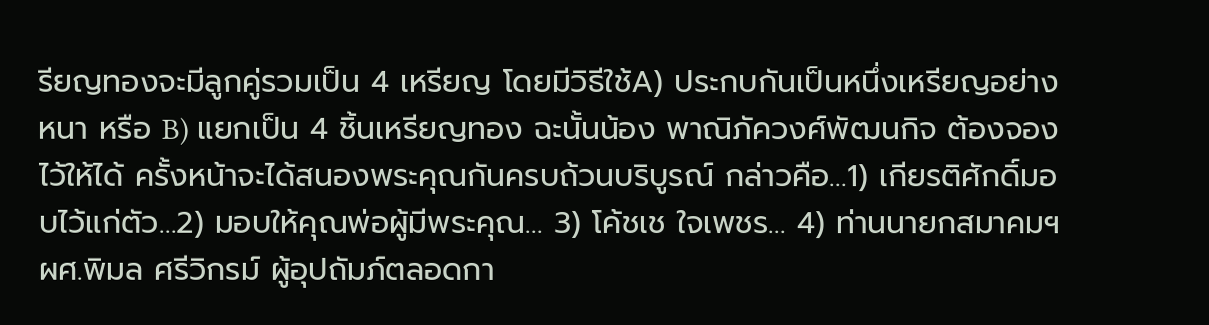รียญทองจะมีลูกคู่รวมเป็น 4 เหรียญ โดยมีวิธีใช้A) ประกบกันเป็นหนึ่งเหรียญอย่างหนา หรือ B) แยกเป็น 4 ชิ้นเหรียญทอง ฉะนั้นน้อง พาณิภัควงศ์พัฒนกิจ ต้องจองไว้ให้ได้ ครั้งหน้าจะได้สนองพระคุณกันครบถ้วนบริบูรณ์ กล่าวคือ…1) เกียรติศักดิ์มอบไว้แก่ตัว…2) มอบให้คุณพ่อผู้มีพระคุณ… 3) โค้ชเช ใจเพชร… 4) ท่านนายกสมาคมฯผศ.พิมล ศรีวิกรม์ ผู้อุปถัมภ์ตลอดกา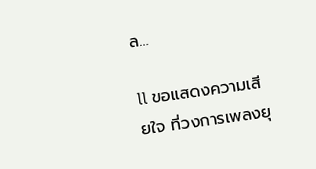ล…

ll ขอแสดงความเสียใจ ที่วงการเพลงยุ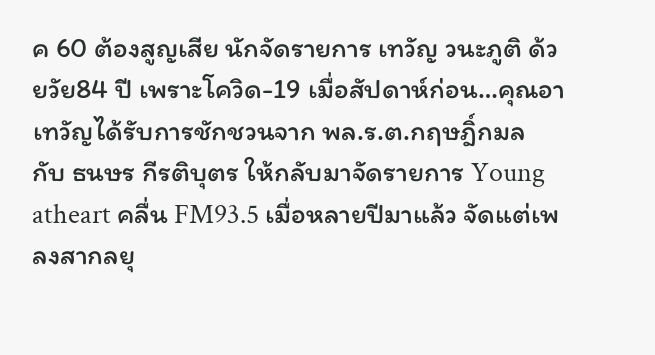ค 60 ต้องสูญเสีย นักจัดรายการ เทวัญ วนะภูติ ด้วยวัย84 ปี เพราะโควิด-19 เมื่อสัปดาห์ก่อน…คุณอาเทวัญได้รับการชักชวนจาก พล.ร.ต.กฤษฎิ์กมล กับ ธนษร กีรติบุตร ให้กลับมาจัดรายการ Young atheart คลื่น FM93.5 เมื่อหลายปีมาแล้ว จัดแต่เพลงสากลยุ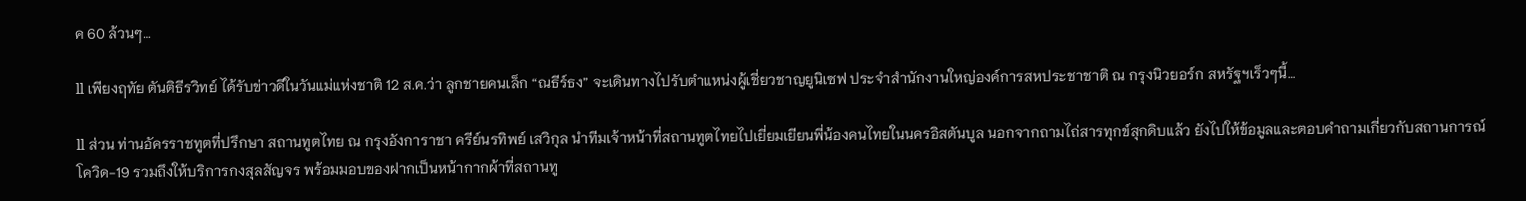ค 60 ล้วนๆ…

ll เพียงฤทัย ตันติธีรวิทย์ ได้รับข่าวดีในวันแม่แห่งชาติ 12 ส.ค.ว่า ลูกชายคนเล็ก “ณธีร์ธง” จะเดินทางไปรับตำแหน่งผู้เชี่ยวชาญยูนิเซฟ ประจำสำนักงานใหญ่องค์การสหประชาชาติ ณ กรุงนิวยอร์ก สหรัฐฯเร็วๆนี้…

ll ส่วน ท่านอัครราชทูตที่ปรึกษา สถานทูตไทย ณ กรุงอังการาชา ครีย์นรทิพย์ เสวิกุล นำทีมเจ้าหน้าที่สถานทูตไทยไปเยี่ยมเยียนพี่น้องคนไทยในนครอิสตันบูล นอกจากถามไถ่สารทุกข์สุกดิบแล้ว ยังไปให้ข้อมูลและตอบคำถามเกี่ยวกับสถานการณ์ โควิด-19 รวมถึงให้บริการกงสุลสัญจร พร้อมมอบของฝากเป็นหน้ากากผ้าที่สถานทู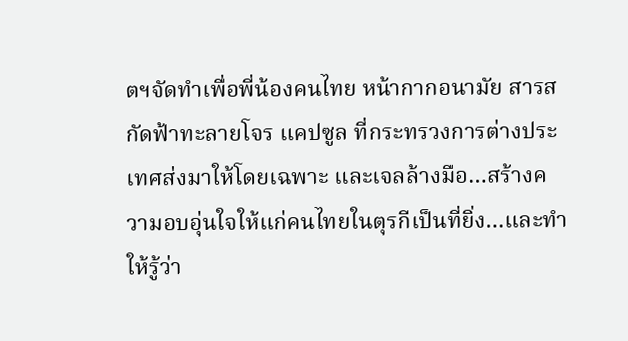ตฯจัดทำเพื่อพี่น้องคนไทย หน้ากากอนามัย สารสกัดฟ้าทะลายโจร แคปซูล ที่กระทรวงการต่างประเทศส่งมาให้โดยเฉพาะ และเจลล้างมือ…สร้างความอบอุ่นใจให้แก่คนไทยในตุรกีเป็นที่ยิ่ง…และทำให้รู้ว่า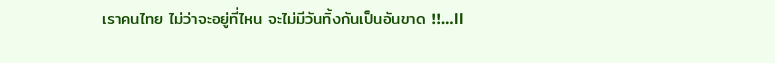เราคนไทย ไม่ว่าจะอยู่ที่ไหน จะไม่มีวันทิ้งกันเป็นอันขาด !!…ll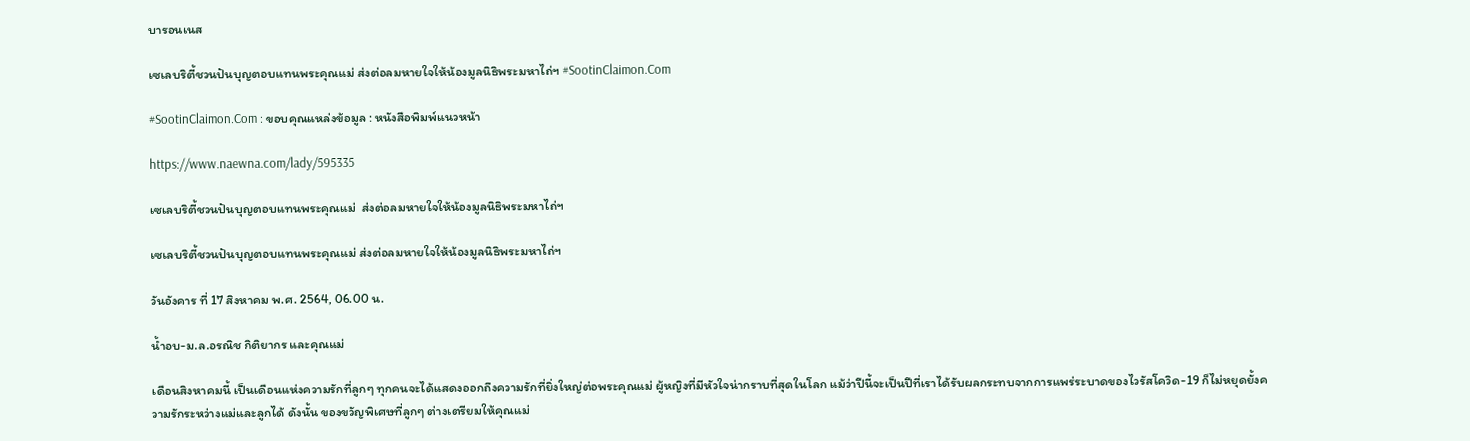บารอนเนส

เซเลบริตี้ชวนปันบุญตอบแทนพระคุณแม่ ส่งต่อลมหายใจให้น้องมูลนิธิพระมหาไถ่ฯ #SootinClaimon.Com

#SootinClaimon.Com : ขอบคุณแหล่งข้อมูล : หนังสือพิมพ์แนวหน้า

https://www.naewna.com/lady/595335

เซเลบริตี้ชวนปันบุญตอบแทนพระคุณแม่  ส่งต่อลมหายใจให้น้องมูลนิธิพระมหาไถ่ฯ

เซเลบริตี้ชวนปันบุญตอบแทนพระคุณแม่ ส่งต่อลมหายใจให้น้องมูลนิธิพระมหาไถ่ฯ

วันอังคาร ที่ 17 สิงหาคม พ.ศ. 2564, 06.00 น.

น้ำอบ-ม.ล.อรณิช กิติยากร และคุณแม่

เดือนสิงหาคมนี้ เป็นเดือนแห่งความรักที่ลูกๆ ทุกคนจะได้แสดงออกถึงความรักที่ยิ่งใหญ่ต่อพระคุณแม่ ผู้หญิงที่มีหัวใจน่ากราบที่สุดในโลก แม้ว่าปีนี้จะเป็นปีที่เราได้รับผลกระทบจากการแพร่ระบาดของไวรัสโควิด-19 ก็ไม่หยุดยั้งความรักระหว่างแม่และลูกได้ ดังนั้น ของขวัญพิเศษที่ลูกๆ ต่างเตรียมให้คุณแม่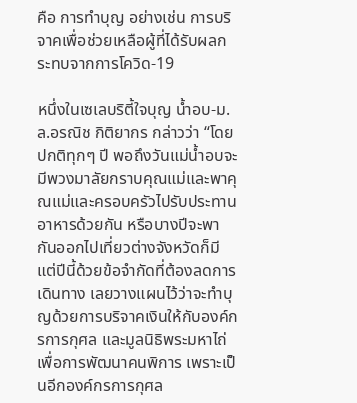คือ การทำบุญ อย่างเช่น การบริจาคเพื่อช่วยเหลือผู้ที่ได้รับผลกระทบจากการโควิด-19

หนึ่งในเซเลบริตี้ใจบุญ น้ำอบ-ม.ล.อรณิช กิติยากร กล่าวว่า “โดยปกติทุกๆ ปี พอถึงวันแม่น้ำอบจะมีพวงมาลัยกราบคุณแม่และพาคุณแม่และครอบครัวไปรับประทานอาหารด้วยกัน หรือบางปีจะพากันออกไปเที่ยวต่างจังหวัดก็มี แต่ปีนี้ด้วยข้อจำกัดที่ต้องลดการเดินทาง เลยวางแผนไว้ว่าจะทำบุญด้วยการบริจาคเงินให้กับองค์กรการกุศล และมูลนิธิพระมหาไถ่เพื่อการพัฒนาคนพิการ เพราะเป็นอีกองค์กรการกุศล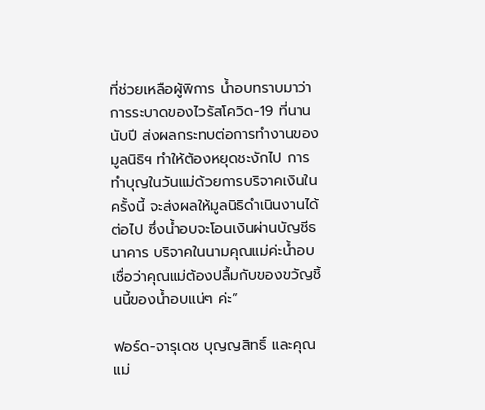ที่ช่วยเหลือผู้พิการ น้ำอบทราบมาว่าการระบาดของไวรัสโควิด-19 ที่นานนับปี ส่งผลกระทบต่อการทำงานของมูลนิธิฯ ทำให้ต้องหยุดชะงักไป การทำบุญในวันแม่ด้วยการบริจาคเงินในครั้งนี้ จะส่งผลให้มูลนิธิดำเนินงานได้ต่อไป ซึ่งน้ำอบจะโอนเงินผ่านบัญชีธนาคาร บริจาคในนามคุณแม่ค่ะน้ำอบเชื่อว่าคุณแม่ต้องปลื้มกับของขวัญชิ้นนี้ของน้ำอบแน่ๆ ค่ะ”

ฟอร์ด-จารุเดช บุญญสิทธิ์ และคุณแม่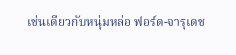เช่นเดียวกับหนุ่มหล่อ ฟอร์ด-จารุเดช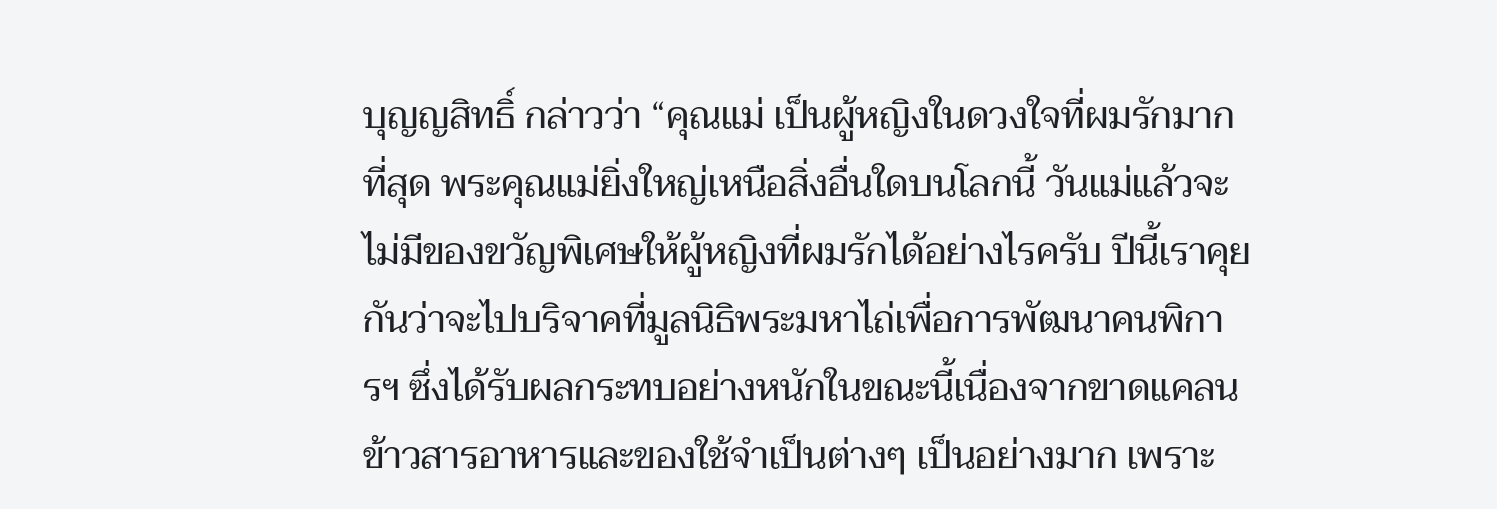บุญญสิทธิ์ กล่าวว่า “คุณแม่ เป็นผู้หญิงในดวงใจที่ผมรักมากที่สุด พระคุณแม่ยิ่งใหญ่เหนือสิ่งอื่นใดบนโลกนี้ วันแม่แล้วจะไม่มีของขวัญพิเศษให้ผู้หญิงที่ผมรักได้อย่างไรครับ ปีนี้เราคุยกันว่าจะไปบริจาคที่มูลนิธิพระมหาไถ่เพื่อการพัฒนาคนพิการฯ ซึ่งได้รับผลกระทบอย่างหนักในขณะนี้เนื่องจากขาดแคลนข้าวสารอาหารและของใช้จำเป็นต่างๆ เป็นอย่างมาก เพราะ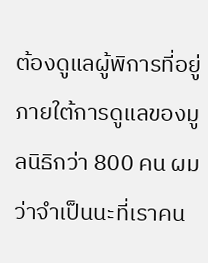ต้องดูแลผู้พิการที่อยู่ภายใต้การดูแลของมูลนิธิกว่า 800 คน ผมว่าจำเป็นนะที่เราคน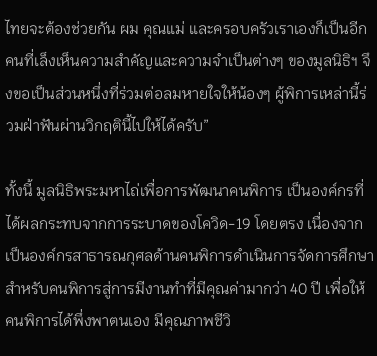ไทยจะต้องช่วยกัน ผม คุณแม่ และครอบครัวเราเองก็เป็นอีกคนที่เล็งเห็นความสำคัญและความจำเป็นต่างๆ ของมูลนิธิฯ จึงขอเป็นส่วนหนึ่งที่ร่วมต่อลมหายใจให้น้องๆ ผู้พิการเหล่านี้ร่วมฝ่าฟันผ่านวิกฤตินี้ไปให้ได้ครับ”

ทั้งนี้ มูลนิธิพระมหาไถ่เพื่อการพัฒนาคนพิการ เป็นองค์กรที่ได้ผลกระทบจากการระบาดของโควิด-19 โดยตรง เนื่องจากเป็นองค์กรสาธารณกุศลด้านคนพิการดำเนินการจัดการศึกษาสำหรับคนพิการสู่การมีงานทำที่มีคุณค่ามากว่า 40 ปี เพื่อให้คนพิการได้พึ่งพาตนเอง มีคุณภาพชีวิ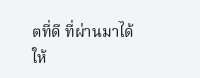ตที่ดี ที่ผ่านมาได้ให้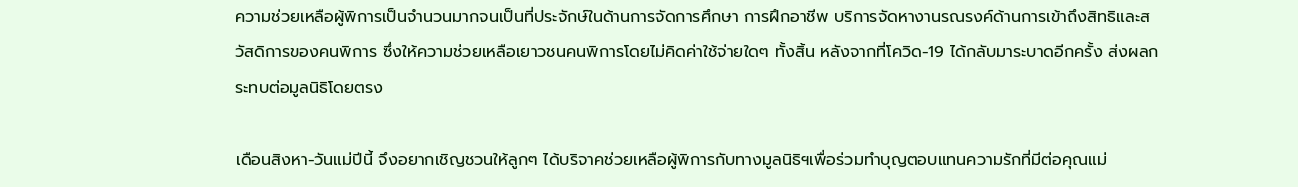ความช่วยเหลือผู้พิการเป็นจำนวนมากจนเป็นที่ประจักษ์ในด้านการจัดการศึกษา การฝึกอาชีพ บริการจัดหางานรณรงค์ด้านการเข้าถึงสิทธิและสวัสดิการของคนพิการ ซึ่งให้ความช่วยเหลือเยาวชนคนพิการโดยไม่คิดค่าใช้จ่ายใดๆ ทั้งสิ้น หลังจากที่โควิด-19 ได้กลับมาระบาดอีกครั้ง ส่งผลกระทบต่อมูลนิธิโดยตรง

เดือนสิงหา-วันแม่ปีนี้ จึงอยากเชิญชวนให้ลูกๆ ได้บริจาคช่วยเหลือผู้พิการกับทางมูลนิธิฯเพื่อร่วมทำบุญตอบแทนความรักที่มีต่อคุณแม่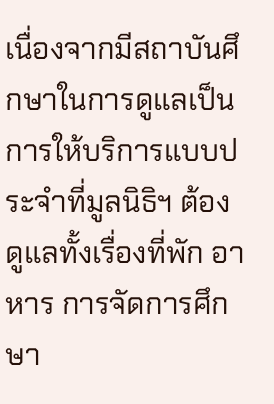เนื่องจากมีสถาบันศึกษาในการดูแลเป็นการให้บริการแบบประจำที่มูลนิธิฯ ต้องดูแลทั้งเรื่องที่พัก อาหาร การจัดการศึกษา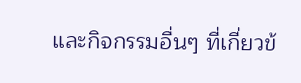และกิจกรรมอื่นๆ ที่เกี่ยวข้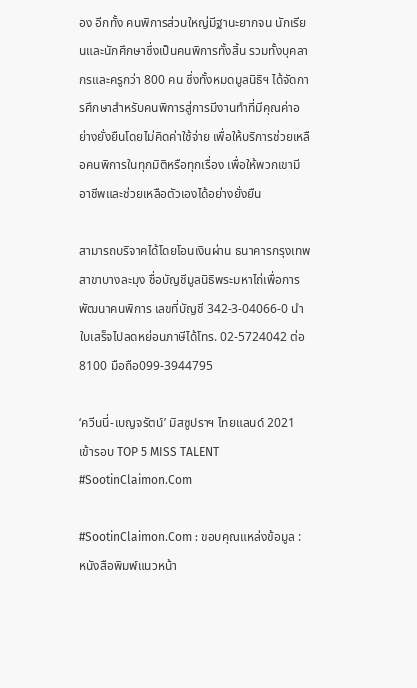อง อีกทั้ง คนพิการส่วนใหญ่มีฐานะยากจน นักเรียนและนักศึกษาซึ่งเป็นคนพิการทั้งสิ้น รวมทั้งบุคลากรและครูกว่า 800 คน ซึ่งทั้งหมดมูลนิธิฯ ได้จัดการศึกษาสำหรับคนพิการสู่การมีงานทำที่มีคุณค่าอย่างยั่งยืนโดยไม่คิดค่าใช้จ่าย เพื่อให้บริการช่วยเหลือคนพิการในทุกมิติหรือทุกเรื่อง เพื่อให้พวกเขามีอาชีพและช่วยเหลือตัวเองได้อย่างยั่งยืน

สามารถบริจาคได้โดยโอนเงินผ่าน ธนาคารกรุงเทพ สาขาบางละมุง ชื่อบัญชีมูลนิธิพระมหาไถ่เพื่อการพัฒนาคนพิการ เลขที่บัญชี 342-3-04066-0 นำใบเสร็จไปลดหย่อนภาษีได้โทร. 02-5724042 ต่อ 8100 มือถือ099-3944795

‘ควีนนี่-เบญจรัตน์’ มิสซูปราฯ ไทยแลนด์ 2021 เข้ารอบ TOP 5 MISS TALENT #SootinClaimon.Com

#SootinClaimon.Com : ขอบคุณแหล่งข้อมูล : หนังสือพิมพ์แนวหน้า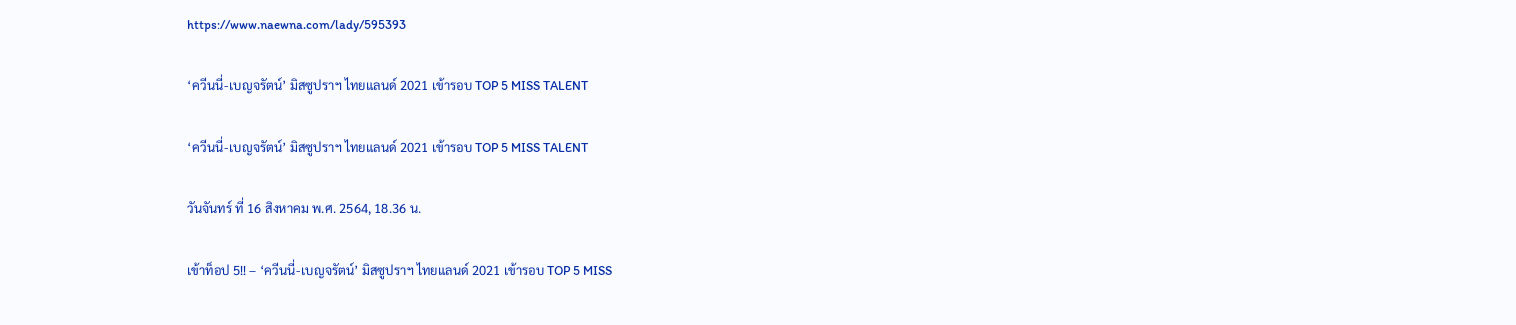https://www.naewna.com/lady/595393

‘ควีนนี่-เบญจรัตน์’ มิสซูปราฯ ไทยแลนด์ 2021 เข้ารอบ TOP 5 MISS TALENT

‘ควีนนี่-เบญจรัตน์’ มิสซูปราฯ ไทยแลนด์ 2021 เข้ารอบ TOP 5 MISS TALENT

วันจันทร์ ที่ 16 สิงหาคม พ.ศ. 2564, 18.36 น.

เข้าท็อป 5!! – ‘ควีนนี่-เบญจรัตน์’ มิสซูปราฯ ไทยแลนด์ 2021 เข้ารอบ TOP 5 MISS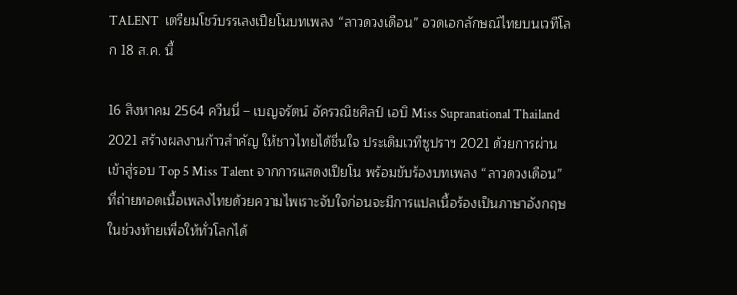TALENT  เตรียมโชว์บรรเลงเปียโนบทเพลง “ลาวดวงเดือน” อวดเอกลักษณ์ไทยบนเวทีโลก 18 ส.ค. นี้

16 สิงหาคม 2564 ควีนนี่ – เบญจรัตน์ อัครวณิชศิลป์ เอบิ Miss Supranational Thailand 2021 สร้างผลงานก้าวสำคัญ ให้ชาวไทยได้ชื่นใจ ประเดิมเวทีซูปราฯ 2021 ด้วยการผ่านเข้าสู่รอบ Top 5 Miss Talent จากการแสดงเปียโน พร้อมขับร้องบทเพลง “ลาวดวงเดือน” ที่ถ่ายทอดเนื้อเพลงไทยด้วยความไพเราะจับใจก่อนจะมีการแปลเนื้อร้องเป็นภาษาอังกฤษในช่วงท้ายเพื่อให้ทั่วโลกได้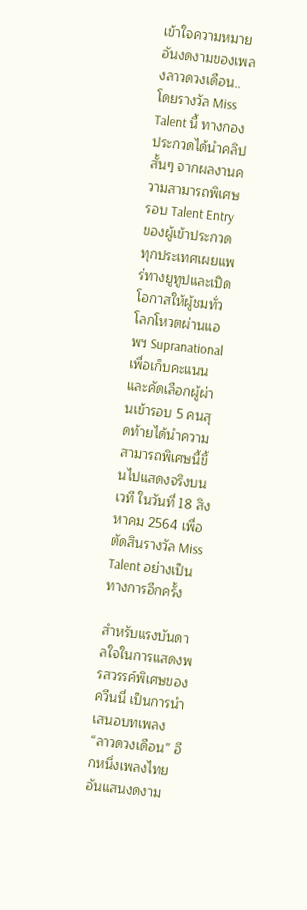เข้าใจความหมายอันงดงามของเพลงลาวดวงเดือน..โดยรางวัล Miss Talent นี้ ทางกองประกวดได้นำคลิปสั้นๆ จากผลงานความสามารถพิเศษรอบ Talent Entry ของผู้เข้าประกวดทุกประเทศเผยแพร่ทางยูทูปและเปิดโอกาสให้ผู้ชมทั่วโลกโหวตผ่านแอพฯ Supranational เพื่อเก็บคะแนนและคัดเลือกผู้ผ่านเข้ารอบ 5 คนสุดท้ายได้นำความสามารถพิเศษนี้ขึ้นไปแสดงจริงบนเวที ในวันที่ 18 สิงหาคม 2564 เพื่อตัดสินรางวัล Miss Talent อย่างเป็นทางการอีกครั้ง

สำหรับแรงบันดาลใจในการแสดงพรสวรรค์พิเศษของควีนนี่ เป็นการนำเสนอบทเพลง “ลาวดวงเดือน” อีกหนึ่งเพลงไทยอันแสนงดงาม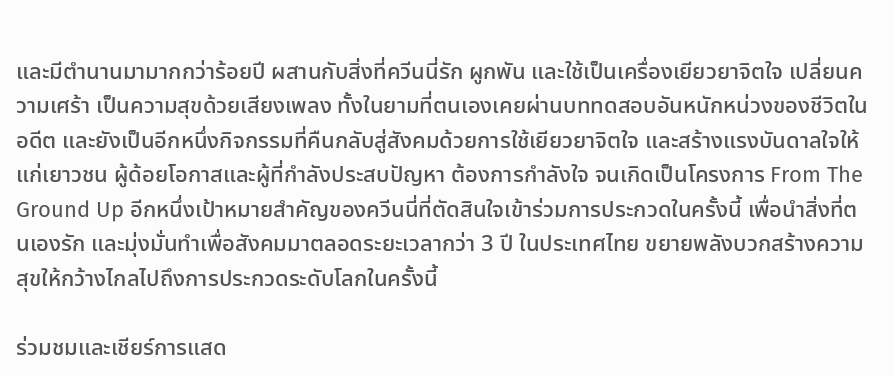และมีตำนานมามากกว่าร้อยปี ผสานกับสิ่งที่ควีนนี่รัก ผูกพัน และใช้เป็นเครื่องเยียวยาจิตใจ เปลี่ยนความเศร้า เป็นความสุขด้วยเสียงเพลง ทั้งในยามที่ตนเองเคยผ่านบททดสอบอันหนักหน่วงของชีวิตในอดีต และยังเป็นอีกหนึ่งกิจกรรมที่คืนกลับสู่สังคมด้วยการใช้เยียวยาจิตใจ และสร้างแรงบันดาลใจให้แก่เยาวชน ผู้ด้อยโอกาสและผู้ที่กำลังประสบปัญหา ต้องการกำลังใจ จนเกิดเป็นโครงการ From The Ground Up อีกหนึ่งเป้าหมายสำคัญของควีนนี่ที่ตัดสินใจเข้าร่วมการประกวดในครั้งนี้ เพื่อนำสิ่งที่ตนเองรัก และมุ่งมั่นทำเพื่อสังคมมาตลอดระยะเวลากว่า 3 ปี ในประเทศไทย ขยายพลังบวกสร้างความสุขให้กว้างไกลไปถึงการประกวดระดับโลกในครั้งนี้

ร่วมชมและเชียร์การแสด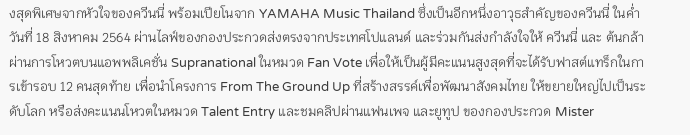งสุดพิเศษจากหัวใจของควีนนี่ พร้อมเปียโนจาก YAMAHA Music Thailand ซึ่งเป็นอีกหนึ่งอาวุธสำคัญของควีนนี่ ในค่ำวันที่ 18 สิงหาคม 2564 ผ่านไลฟ์ของกองประกวดส่งตรงจากประเทศโปแลนด์ และร่วมกันส่งกำลังใจให้ ควีนนี่ และ ต้นกล้า ผ่านการโหวตบนแอพพลิเคชั่น Supranational ในหมวด Fan Vote เพื่อให้เป็นผู้มีคะแนนสูงสุดที่จะได้รับฟาสต์แทร็กในการเข้ารอบ 12 คนสุดท้าย เพื่อนำโครงการ From The Ground Up ที่สร้างสรรค์เพื่อพัฒนาสังคมไทย ให้ขยายใหญ่ไปเป็นระดับโลก หรือส่งคะแนนโหวตในหมวด Talent Entry และชมคลิปผ่านแฟนเพจ และยูทูป ของกองประกวด Mister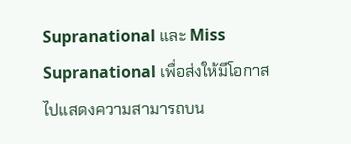Supranational และ Miss Supranational เพื่อส่งให้มีโอกาสไปแสดงความสามารถบน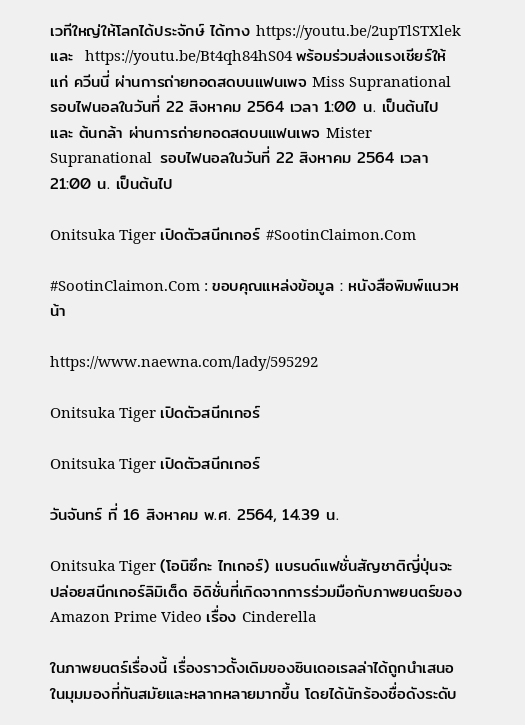เวทีใหญ่ให้โลกได้ประจักษ์ ได้ทาง https://youtu.be/2upTlSTXlek และ  https://youtu.be/Bt4qh84hS04 พร้อมร่วมส่งแรงเชียร์ให้แก่ ควีนนี่ ผ่านการถ่ายทอดสดบนแฟนเพจ Miss Supranational รอบไฟนอลในวันที่ 22 สิงหาคม 2564 เวลา 1:00 น. เป็นต้นไป และ ต้นกล้า ผ่านการถ่ายทอดสดบนแฟนเพจ Mister Supranational  รอบไฟนอลในวันที่ 22 สิงหาคม 2564 เวลา 21:00 น. เป็นต้นไป

Onitsuka Tiger เปิดตัวสนีกเกอร์ #SootinClaimon.Com

#SootinClaimon.Com : ขอบคุณแหล่งข้อมูล : หนังสือพิมพ์แนวหน้า

https://www.naewna.com/lady/595292

Onitsuka Tiger เปิดตัวสนีกเกอร์

Onitsuka Tiger เปิดตัวสนีกเกอร์

วันจันทร์ ที่ 16 สิงหาคม พ.ศ. 2564, 14.39 น.

Onitsuka Tiger (โอนิซึกะ ไทเกอร์) แบรนด์แฟชั่นสัญชาติญี่ปุ่นจะปล่อยสนีกเกอร์ลิมิเต็ด อิดิชั่นที่เกิดจากการร่วมมือกับภาพยนตร์ของ Amazon Prime Video เรื่อง Cinderella

ในภาพยนตร์เรื่องนี้ เรื่องราวดั้งเดิมของซินเดอเรลล่าได้ถูกนำเสนอในมุมมองที่ทันสมัยและหลากหลายมากขึ้น โดยได้นักร้องชื่อดังระดับ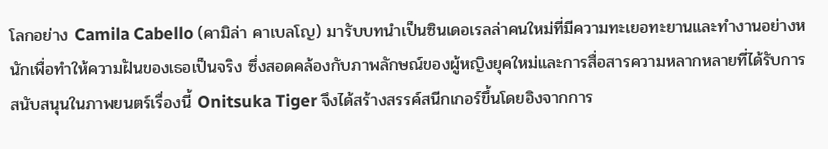โลกอย่าง Camila Cabello (คามิล่า คาเบลโญ) มารับบทนำเป็นซินเดอเรลล่าคนใหม่ที่มีความทะเยอทะยานและทำงานอย่างหนักเพื่อทำให้ความฝันของเธอเป็นจริง ซึ่งสอดคล้องกับภาพลักษณ์ของผู้หญิงยุคใหม่และการสื่อสารความหลากหลายที่ได้รับการสนับสนุนในภาพยนตร์เรื่องนี้ Onitsuka Tiger จึงได้สร้างสรรค์สนีกเกอร์ขึ้นโดยอิงจากการ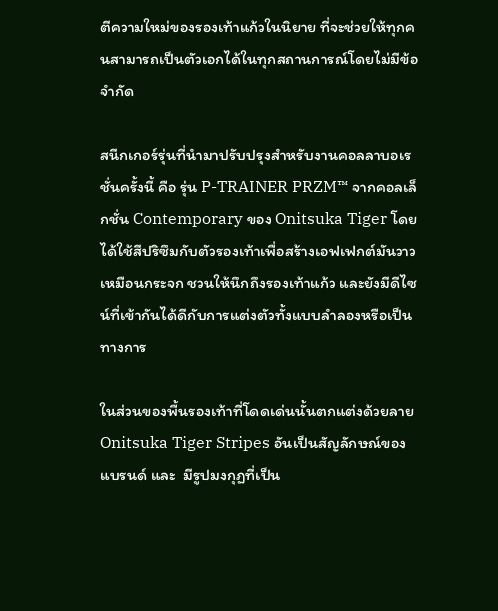ตีความใหม่ของรองเท้าแก้วในนิยาย ที่จะช่วยให้ทุกคนสามารถเป็นตัวเอกได้ในทุกสถานการณ์โดยไม่มีข้อจำกัด

สนีกเกอร์รุ่นที่นำมาปรับปรุงสำหรับงานคอลลาบอเรชั่นครั้งนี้ คือ รุ่น P-TRAINER PRZM™ จากคอลเล็กชั่น Contemporary ของ Onitsuka Tiger โดยได้ใช้สีปริซึมกับตัวรองเท้าเพื่อสร้างเอฟเฟกต์มันวาวเหมือนกระจก ชวนให้นึกถึงรองเท้าแก้ว และยังมีดีไซน์ที่เข้ากันได้ดีกับการแต่งตัวทั้งแบบลำลองหรือเป็นทางการ

ในส่วนของพื้นรองเท้าที่โดดเด่นนั้นตกแต่งด้วยลาย Onitsuka Tiger Stripes อันเป็นสัญลักษณ์ของแบรนด์ และ  มีรูปมงกุฏที่เป็น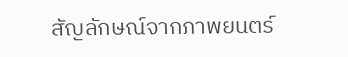สัญลักษณ์จากภาพยนตร์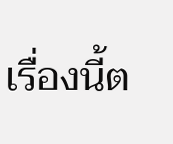เรื่องนี้ต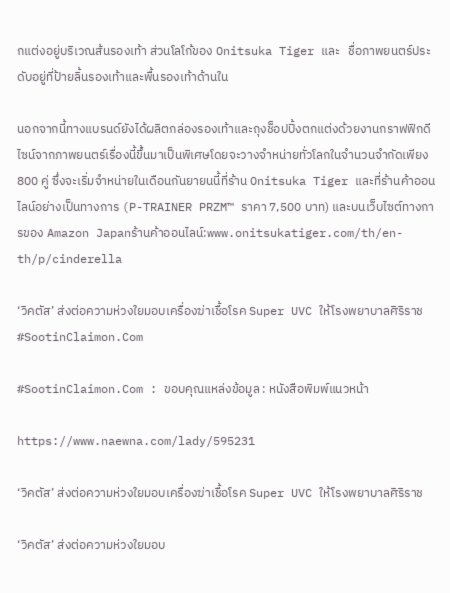กแต่งอยู่บริเวณส้นรองเท้า ส่วนโลโก้ของ Onitsuka Tiger และ   ชื่อภาพยนตร์ประดับอยู่ที่ป้ายลิ้นรองเท้าและพื้นรองเท้าด้านใน

นอกจากนี้ทางแบรนด์ยังได้ผลิตกล่องรองเท้าและถุงช็อปปิ้งตกแต่งด้วยงานกราฟฟิกดีไซน์จากภาพยนตร์เรื่องนี้ขึ้นมาเป็นพิเศษโดยจะวางจำหน่ายทั่วโลกในจำนวนจำกัดเพียง 800 คู่ ซึ่งจะเริ่มจำหน่ายในเดือนกันยายนนี้ที่ร้าน Onitsuka Tiger และที่ร้านค้าออนไลน์อย่างเป็นทางการ (P-TRAINER PRZM™ ราคา 7,500 บาท) และบนเว็บไซต์ทางการของ Amazon Japanร้านค้าออนไลน์:www.onitsukatiger.com/th/en-th/p/cinderella

‘วิคตัส’ ส่งต่อความห่วงใยมอบเครื่องฆ่าเชื้อโรค Super UVC ให้โรงพยาบาลศิริราช #SootinClaimon.Com

#SootinClaimon.Com : ขอบคุณแหล่งข้อมูล : หนังสือพิมพ์แนวหน้า

https://www.naewna.com/lady/595231

‘วิคตัส’ ส่งต่อความห่วงใยมอบเครื่องฆ่าเชื้อโรค Super UVC ให้โรงพยาบาลศิริราช

‘วิคตัส’ ส่งต่อความห่วงใยมอบ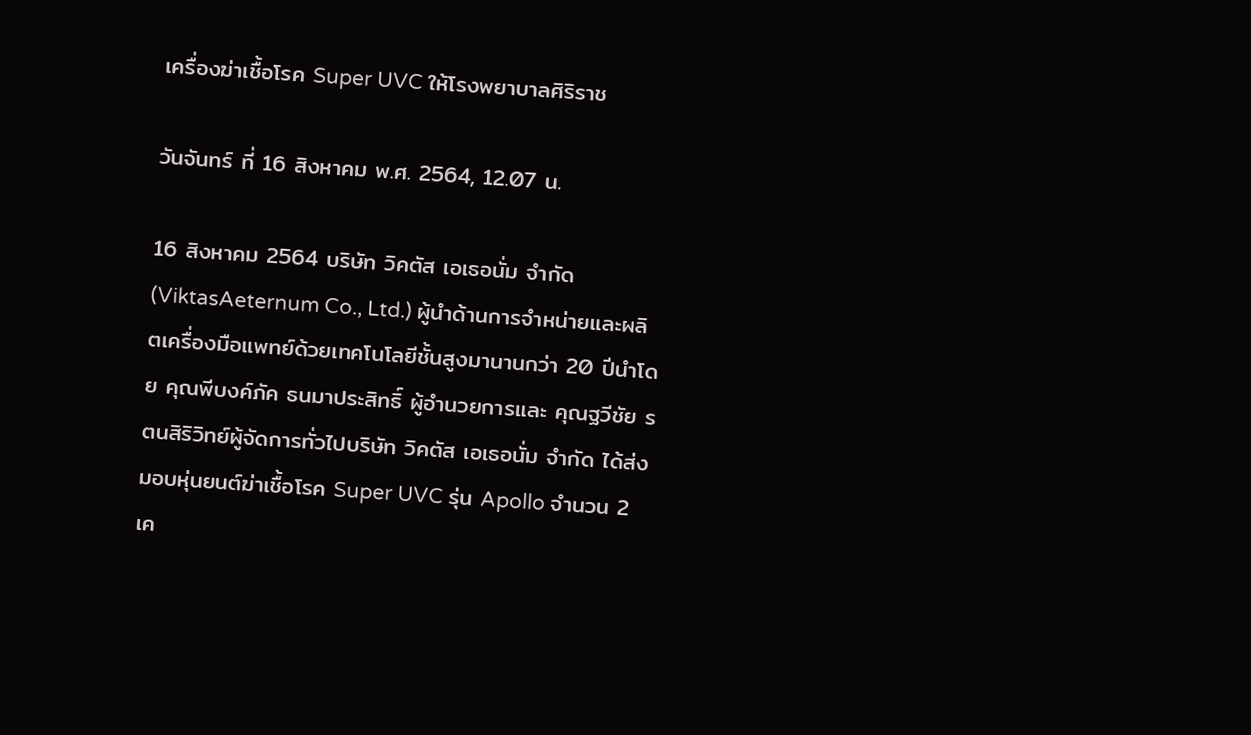เครื่องฆ่าเชื้อโรค Super UVC ให้โรงพยาบาลศิริราช

วันจันทร์ ที่ 16 สิงหาคม พ.ศ. 2564, 12.07 น.

16 สิงหาคม 2564 บริษัท วิคตัส เอเธอนั่ม จำกัด (ViktasAeternum Co., Ltd.) ผู้นำด้านการจำหน่ายและผลิตเครื่องมือแพทย์ด้วยเทคโนโลยีชั้นสูงมานานกว่า 20 ปีนำโดย คุณพีบงค์ภัค ธนมาประสิทธิ์ ผู้อำนวยการและ คุณฐวีชัย รตนสิริวิทย์ผู้จัดการทั่วไปบริษัท วิคตัส เอเธอนั่ม จำกัด ได้ส่งมอบหุ่นยนต์ฆ่าเชื้อโรค Super UVC รุ่น Apollo จำนวน 2 เค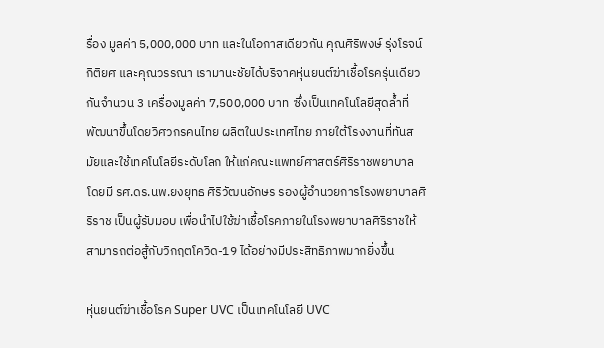รื่อง มูลค่า 5,000,000 บาท และในโอกาสเดียวกัน คุณศิริพงษ์ รุ่งโรจน์กิติยศ และคุณวรรณา เรามานะชัยได้บริจาคหุ่นยนต์ฆ่าเชื้อโรครุ่นเดียวกันจำนวน 3 เครื่องมูลค่า 7,500,000 บาท  ซึ่งเป็นเทคโนโลยีสุดล้ำที่พัฒนาขึ้นโดยวิศวกรคนไทย ผลิตในประเทศไทย ภายใต้โรงงานที่ทันสมัยและใช้เทคโนโลยีระดับโลก ให้แก่คณะแพทย์ศาสตร์ศิริราชพยาบาล โดยมี รศ.ดร.นพ.ยงยุทธ ศิริวัฒนอักษร รองผู้อำนวยการโรงพยาบาลศิริราช เป็นผู้รับมอบ เพื่อนำไปใช้ฆ่าเชื้อโรคภายในโรงพยาบาลศิริราชให้สามารถต่อสู้กับวิกฤตโควิด-19 ได้อย่างมีประสิทธิภาพมากยิ่งขึ้น

หุ่นยนต์ฆ่าเชื้อโรค Super UVC เป็นเทคโนโลยี UVC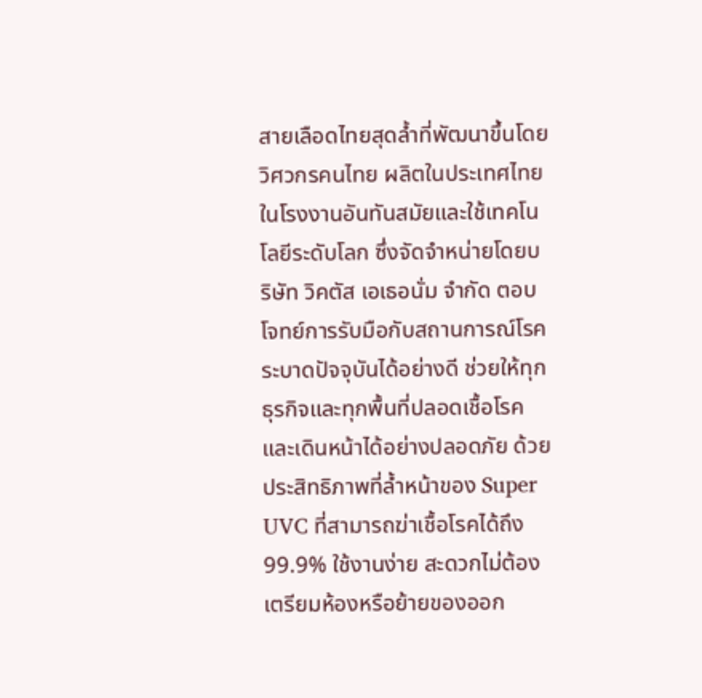สายเลือดไทยสุดล้ำที่พัฒนาขึ้นโดยวิศวกรคนไทย ผลิตในประเทศไทยในโรงงานอันทันสมัยและใช้เทคโนโลยีระดับโลก ซึ่งจัดจำหน่ายโดยบริษัท วิคตัส เอเธอนั่ม จำกัด ตอบโจทย์การรับมือกับสถานการณ์โรคระบาดปัจจุบันได้อย่างดี ช่วยให้ทุกธุรกิจและทุกพื้นที่ปลอดเชื้อโรคและเดินหน้าได้อย่างปลอดภัย ด้วยประสิทธิภาพที่ล้ำหน้าของ Super UVC ที่สามารถฆ่าเชื้อโรคได้ถึง 99.9% ใช้งานง่าย สะดวกไม่ต้องเตรียมห้องหรือย้ายของออก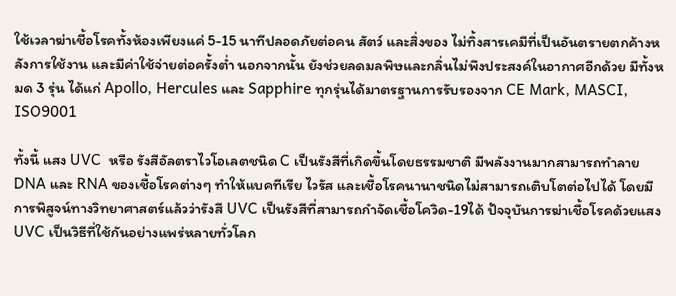ใช้เวลาฆ่าเชื้อโรคทั้งห้องเพียงแค่ 5-15 นาทีปลอดภัยต่อคน สัตว์ และสิ่งของ ไม่ทิ้งสารเคมีที่เป็นอันตรายตกค้างหลังการใช้งาน และมีค่าใช้จ่ายต่อครั้งต่ำ นอกจากนั้น ยังช่วยลดมลพิษและกลิ่นไม่พึงประสงค์ในอากาศอีกด้วย มีทั้งหมด 3 รุ่น ได้แก่ Apollo, Hercules และ Sapphire ทุกรุ่นได้มาตรฐานการรับรองจาก CE Mark, MASCI, ISO9001

ทั้งนี้ แสง UVC  หรือ รังสีอัลตราไวโอเลตชนิด C เป็นรังสีที่เกิดขึ้นโดยธรรมชาติ มีพลังงานมากสามารถทำลาย DNA และ RNA ของเชื้อโรคต่างๆ ทำให้แบคทีเรีย ไวรัส และเชื้อโรคนานาชนิดไม่สามารถเติบโตต่อไปได้ โดยมีการพิสูจน์ทางวิทยาศาสตร์แล้วว่ารังสี UVC เป็นรังสีที่สามารถกำจัดเชื้อโควิด-19ได้ ปัจจุบันการฆ่าเชื้อโรคด้วยแสง UVC เป็นวิธีที่ใช้กันอย่างแพร่หลายทั่วโลก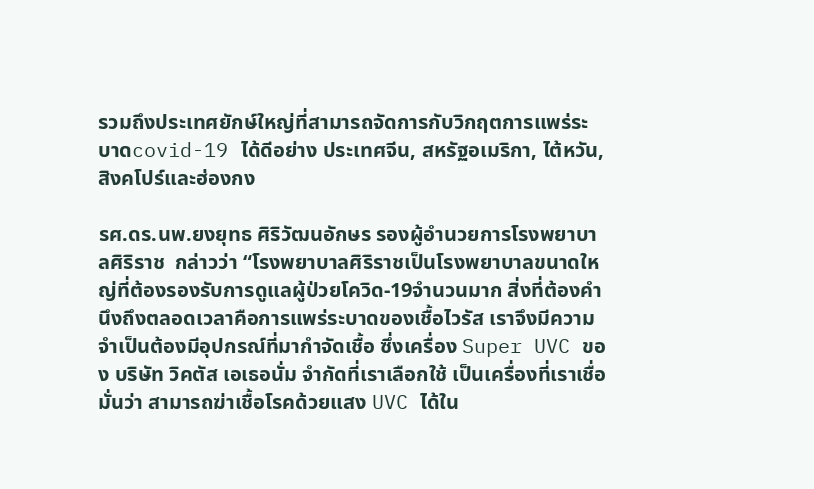รวมถึงประเทศยักษ์ใหญ่ที่สามารถจัดการกับวิกฤตการแพร่ระบาดcovid-19 ได้ดีอย่าง ประเทศจีน, สหรัฐอเมริกา, ไต้หวัน, สิงคโปร์และฮ่องกง

รศ.ดร.นพ.ยงยุทธ ศิริวัฒนอักษร รองผู้อำนวยการโรงพยาบาลศิริราช  กล่าวว่า “โรงพยาบาลศิริราชเป็นโรงพยาบาลขนาดใหญ่ที่ต้องรองรับการดูแลผู้ป่วยโควิด-19จำนวนมาก สิ่งที่ต้องคำนึงถึงตลอดเวลาคือการแพร่ระบาดของเชื้อไวรัส เราจึงมีความจำเป็นต้องมีอุปกรณ์ที่มากำจัดเชื้อ ซึ่งเครื่อง Super UVC ของ บริษัท วิคตัส เอเธอนั่ม จำกัดที่เราเลือกใช้ เป็นเครื่องที่เราเชื่อมั่นว่า สามารถฆ่าเชื้อโรคด้วยแสง UVC ได้ใน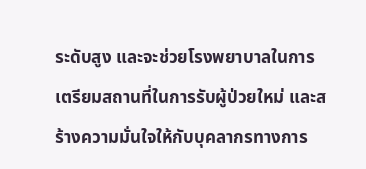ระดับสูง และจะช่วยโรงพยาบาลในการเตรียมสถานที่ในการรับผู้ป่วยใหม่ และสร้างความมั่นใจให้กับบุคลากรทางการ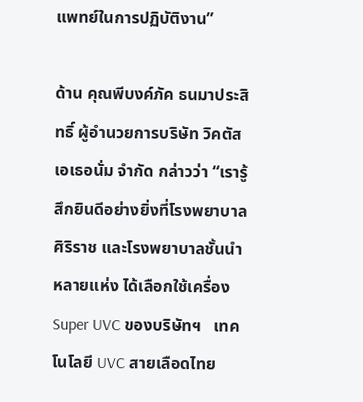แพทย์ในการปฏิบัติงาน”

ด้าน คุณพีบงค์ภัค ธนมาประสิทธิ์ ผู้อำนวยการบริษัท วิคตัส เอเธอนั่ม จำกัด กล่าวว่า “เรารู้สึกยินดีอย่างยิ่งที่โรงพยาบาลศิริราช และโรงพยาบาลชั้นนำหลายแห่ง ได้เลือกใช้เครื่อง Super UVC ของบริษัทฯ   เทคโนโลยี UVC สายเลือดไทย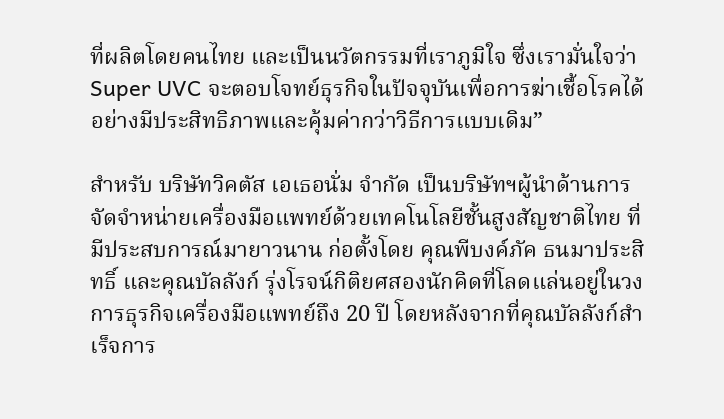ที่ผลิตโดยคนไทย และเป็นนวัตกรรมที่เราภูมิใจ ซึ่งเรามั่นใจว่า Super UVC จะตอบโจทย์ธุรกิจในปัจจุบันเพื่อการฆ่าเชื้อโรคได้อย่างมีประสิทธิภาพและคุ้มค่ากว่าวิธีการแบบเดิม”

สำหรับ บริษัทวิคตัส เอเธอนั่ม จำกัด เป็นบริษัทฯผู้นำด้านการจัดจำหน่ายเครื่องมือแพทย์ด้วยเทคโนโลยีชั้นสูงสัญชาติไทย ที่มีประสบการณ์มายาวนาน ก่อตั้งโดย คุณพีบงค์ภัค ธนมาประสิทธิ์ และคุณบัลลังก์ รุ่งโรจน์กิติยศสองนักคิดที่โลดแล่นอยู่ในวงการธุรกิจเครื่องมือแพทย์ถึง 20 ปี โดยหลังจากที่คุณบัลลังก์สำเร็จการ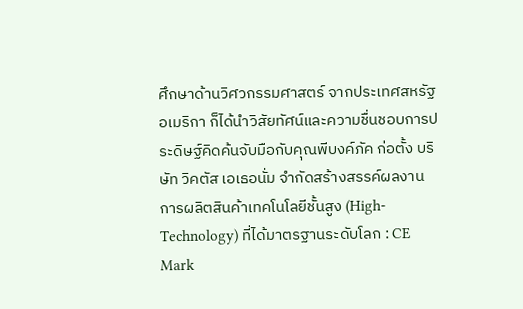ศึกษาด้านวิศวกรรมศาสตร์ จากประเทศสหรัฐอเมริกา ก็ได้นำวิสัยทัศน์และความชื่นชอบการประดิษฐ์คิดค้นจับมือกับคุณพีบงค์ภัค ก่อตั้ง บริษัท วิคตัส เอเธอนั่ม จำกัดสร้างสรรค์ผลงานการผลิตสินค้าเทคโนโลยีชั้นสูง (High-Technology) ที่ได้มาตรฐานระดับโลก : CE Mark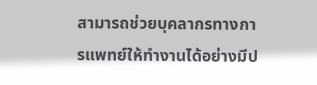สามารถช่วยบุคลากรทางการแพทย์ให้ทำงานได้อย่างมีป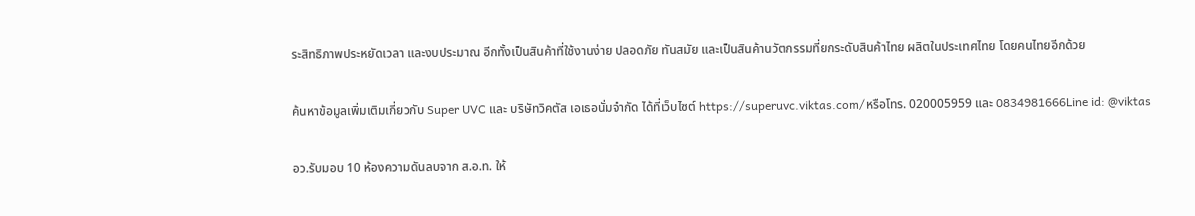ระสิทธิภาพประหยัดเวลา และงบประมาณ อีกทั้งเป็นสินค้าที่ใช้งานง่าย ปลอดภัย ทันสมัย และเป็นสินค้านวัตกรรมที่ยกระดับสินค้าไทย ผลิตในประเทศไทย โดยคนไทยอีกด้วย

ค้นหาข้อมูลเพิ่มเติมเกี่ยวกับ Super UVC และ บริษัทวิคตัส เอเธอนั่มจำกัด ได้ที่เว็บไซต์ https://superuvc.viktas.com/หรือโทร. 020005959 และ 0834981666Line id: @viktas

อว.รับมอบ 10 ห้องความดันลบจาก ส.อ.ท. ให้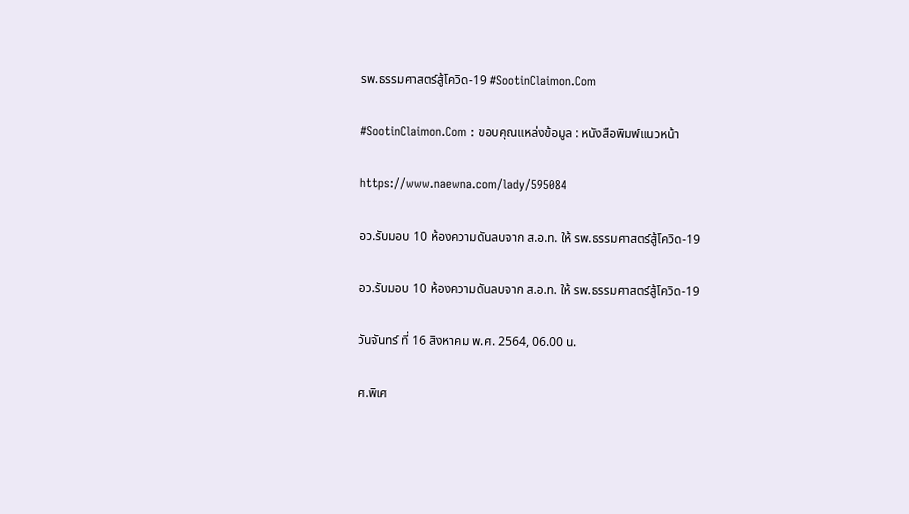รพ.ธรรมศาสตร์สู้โควิด-19 #SootinClaimon.Com

#SootinClaimon.Com : ขอบคุณแหล่งข้อมูล : หนังสือพิมพ์แนวหน้า

https://www.naewna.com/lady/595084

อว.รับมอบ 10 ห้องความดันลบจาก ส.อ.ท. ให้ รพ.ธรรมศาสตร์สู้โควิด-19

อว.รับมอบ 10 ห้องความดันลบจาก ส.อ.ท. ให้ รพ.ธรรมศาสตร์สู้โควิด-19

วันจันทร์ ที่ 16 สิงหาคม พ.ศ. 2564, 06.00 น.

ศ.พิเศ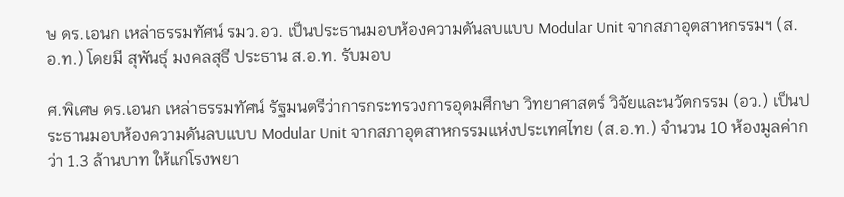ษ ดร.เอนก เหล่าธรรมทัศน์ รมว.อว. เป็นประธานมอบห้องความดันลบแบบ Modular Unit จากสภาอุตสาหกรรมฯ (ส.อ.ท.) โดยมี สุพันธุ์ มงคลสุธี ประธาน ส.อ.ท. รับมอบ

ศ.พิเศษ ดร.เอนก เหล่าธรรมทัศน์ รัฐมนตรีว่าการกระทรวงการอุดมศึกษา วิทยาศาสตร์ วิจัยและนวัตกรรม (อว.) เป็นประธานมอบห้องความดันลบแบบ Modular Unit จากสภาอุตสาหกรรมแห่งประเทศไทย (ส.อ.ท.) จำนวน 10 ห้องมูลค่ากว่า 1.3 ล้านบาท ให้แก่โรงพยา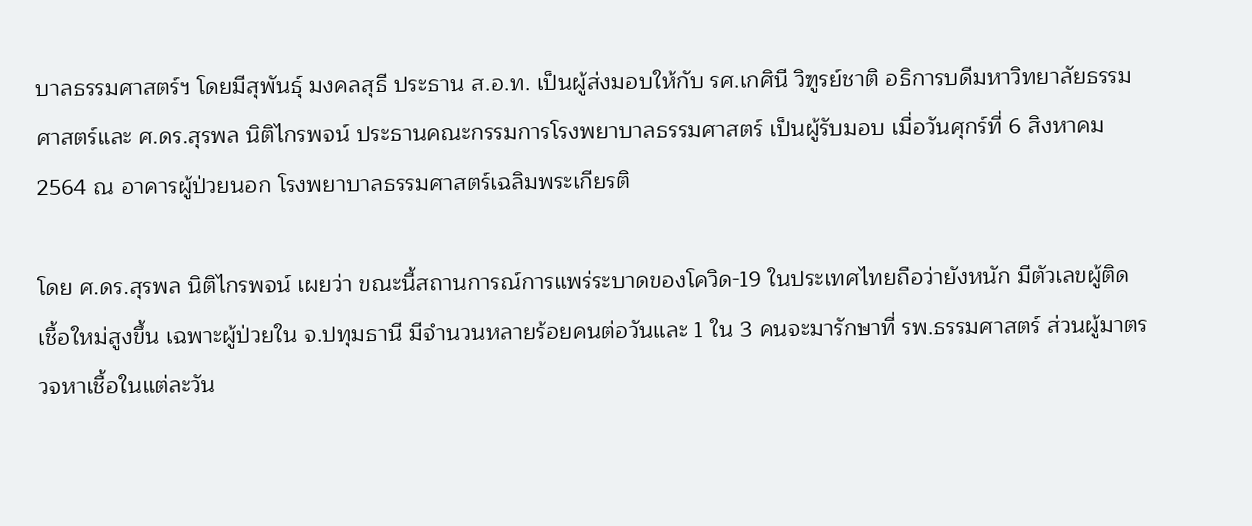บาลธรรมศาสตร์ฯ โดยมีสุพันธุ์ มงคลสุธี ประธาน ส.อ.ท. เป็นผู้ส่งมอบให้กับ รศ.เกศินี วิฑูรย์ชาติ อธิการบดีมหาวิทยาลัยธรรมศาสตร์และ ศ.ดร.สุรพล นิติไกรพจน์ ประธานคณะกรรมการโรงพยาบาลธรรมศาสตร์ เป็นผู้รับมอบ เมื่อวันศุกร์ที่ 6 สิงหาคม 2564 ณ อาคารผู้ป่วยนอก โรงพยาบาลธรรมศาสตร์เฉลิมพระเกียรติ

โดย ศ.ดร.สุรพล นิติไกรพจน์ เผยว่า ขณะนี้สถานการณ์การแพร่ระบาดของโควิด-19 ในประเทศไทยถือว่ายังหนัก มีตัวเลขผู้ติดเชื้อใหม่สูงขึ้น เฉพาะผู้ป่วยใน จ.ปทุมธานี มีจำนวนหลายร้อยคนต่อวันและ 1 ใน 3 คนจะมารักษาที่ รพ.ธรรมศาสตร์ ส่วนผู้มาตรวจหาเชื้อในแต่ละวัน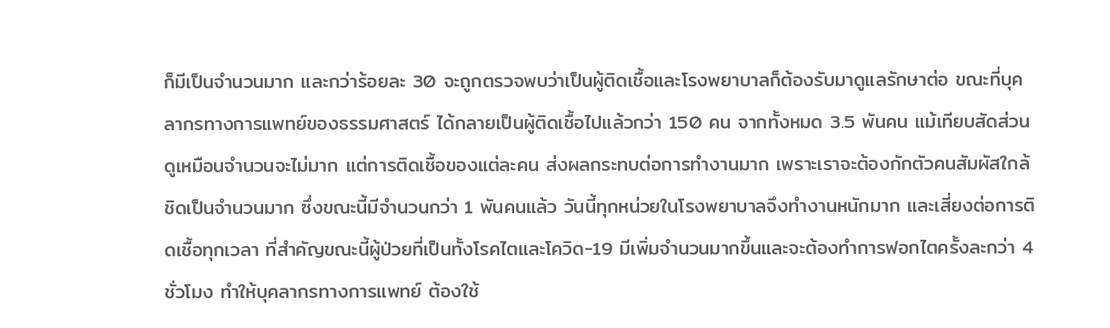ก็มีเป็นจำนวนมาก และกว่าร้อยละ 30 จะถูกตรวจพบว่าเป็นผู้ติดเชื้อและโรงพยาบาลก็ต้องรับมาดูแลรักษาต่อ ขณะที่บุคลากรทางการแพทย์ของธรรมศาสตร์ ได้กลายเป็นผู้ติดเชื้อไปแล้วกว่า 150 คน จากทั้งหมด 3.5 พันคน แม้เทียบสัดส่วนดูเหมือนจำนวนจะไม่มาก แต่การติดเชื้อของแต่ละคน ส่งผลกระทบต่อการทำงานมาก เพราะเราจะต้องกักตัวคนสัมผัสใกล้ชิดเป็นจำนวนมาก ซึ่งขณะนี้มีจำนวนกว่า 1 พันคนแล้ว วันนี้ทุกหน่วยในโรงพยาบาลจึงทำงานหนักมาก และเสี่ยงต่อการติดเชื้อทุกเวลา ที่สำคัญขณะนี้ผู้ป่วยที่เป็นทั้งโรคไตและโควิด-19 มีเพิ่มจำนวนมากขึ้นและจะต้องทำการฟอกไตครั้งละกว่า 4 ชั่วโมง ทำให้บุคลากรทางการแพทย์ ต้องใช้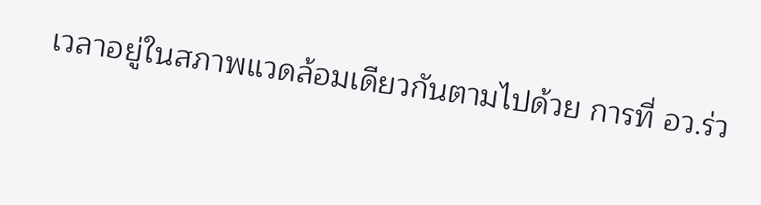เวลาอยู่ในสภาพแวดล้อมเดียวกันตามไปด้วย การที่ อว.ร่ว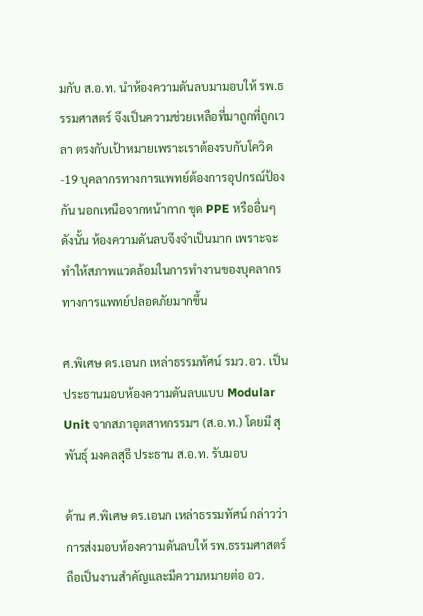มกับ ส.อ.ท. นำห้องความดันลบมามอบให้ รพ.ธรรมศาสตร์ จึงเป็นความช่วยเหลือที่มาถูกที่ถูกเวลา ตรงกับเป้าหมายเพราะเราต้องรบกับโควิด -19 บุคลากรทางการแพทย์ต้องการอุปกรณ์ป้องกัน นอกเหนือจากหน้ากาก ชุด PPE หรืออื่นๆ ดังนั้น ห้องความดันลบจึงจำเป็นมาก เพราะจะทำให้สภาพแวดล้อมในการทำงานของบุคลากรทางการแพทย์ปลอดภัยมากขึ้น

ศ.พิเศษ ดร.เอนก เหล่าธรรมทัศน์ รมว.อว. เป็นประธานมอบห้องความดันลบแบบ Modular Unit จากสภาอุตสาหกรรมฯ (ส.อ.ท.) โดยมี สุพันธุ์ มงคลสุธี ประธาน ส.อ.ท. รับมอบ

ด้าน ศ.พิเศษ ดร.เอนก เหล่าธรรมทัศน์ กล่าวว่า การส่งมอบห้องความดันลบให้ รพ.ธรรมศาสตร์ถือเป็นงานสำคัญและมีความหมายต่อ อว.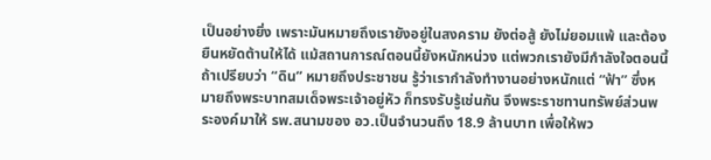เป็นอย่างยิ่ง เพราะมันหมายถึงเรายังอยู่ในสงคราม ยังต่อสู้ ยังไม่ยอมแพ้ และต้องยืนหยัดต้านให้ได้ แม้สถานการณ์ตอนนี้ยังหนักหน่วง แต่พวกเรายังมีกำลังใจตอนนี้ ถ้าเปรียบว่า “ดิน” หมายถึงประชาชน รู้ว่าเรากำลังทำงานอย่างหนักแต่ “ฟ้า” ซึ่งหมายถึงพระบาทสมเด็จพระเจ้าอยู่หัว ก็ทรงรับรู้เช่นกัน จึงพระราชทานทรัพย์ส่วนพระองค์มาให้ รพ.สนามของ อว.เป็นจำนวนถึง 18.9 ล้านบาท เพื่อให้พว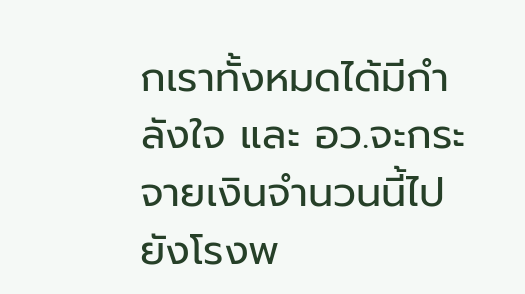กเราทั้งหมดได้มีกำลังใจ และ อว.จะกระจายเงินจำนวนนี้ไปยังโรงพ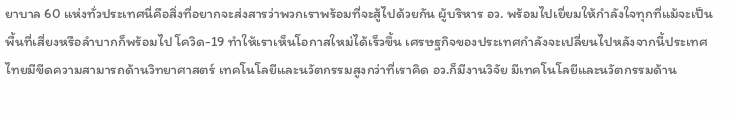ยาบาล 60 แห่งทั่วประเทศนี่คือสิ่งที่อยากจะส่งสารว่าพวกเราพร้อมที่จะสู้ไปด้วยกัน ผู้บริหาร อว. พร้อมไปเยี่ยมให้กำลังใจทุกที่แม้จะเป็นพื้นที่เสี่ยงหรือลำบากก็พร้อมไป โควิด-19 ทำให้เราเห็นโอกาสใหม่ได้เร็วขึ้น เศรษฐกิจของประเทศกำลังจะเปลี่ยนไปหลังจากนี้ประเทศไทยมีขีดความสามารถด้านวิทยาศาสตร์ เทคโนโลยีและนวัตกรรมสูงกว่าที่เราคิด อว.ก็มีงานวิจัย มีเทคโนโลยีและนวัตกรรมด้าน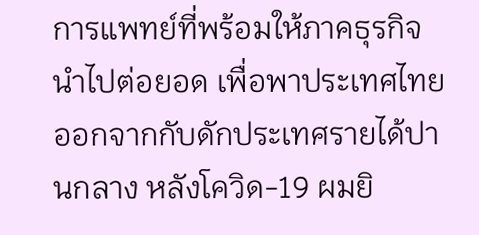การแพทย์ที่พร้อมให้ภาคธุรกิจนำไปต่อยอด เพื่อพาประเทศไทยออกจากกับดักประเทศรายได้ปานกลาง หลังโควิด-19 ผมยิ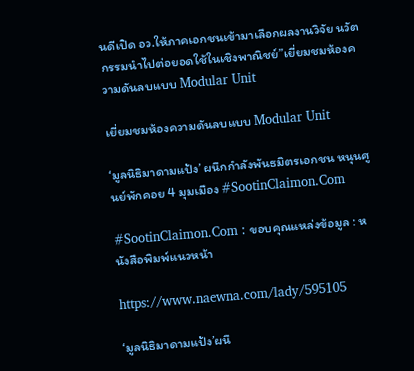นดีเปิด อว.ให้ภาคเอกชนเข้ามาเลือกผลงานวิจัย นวัตกรรมนำไปต่อยอดใช้ในเชิงพาณิชย์”เยี่ยมชมห้องความดันลบแบบ Modular Unit

เยี่ยมชมห้องความดันลบแบบ Modular Unit

‘มูลนิธิมาดามแป้ง’ ผนึกกำลังพันธมิตรเอกชน หนุนศูนย์พักคอย 4 มุมเมือง #SootinClaimon.Com

#SootinClaimon.Com : ขอบคุณแหล่งข้อมูล : หนังสือพิมพ์แนวหน้า

https://www.naewna.com/lady/595105

‘มูลนิธิมาดามแป้ง’ผนึ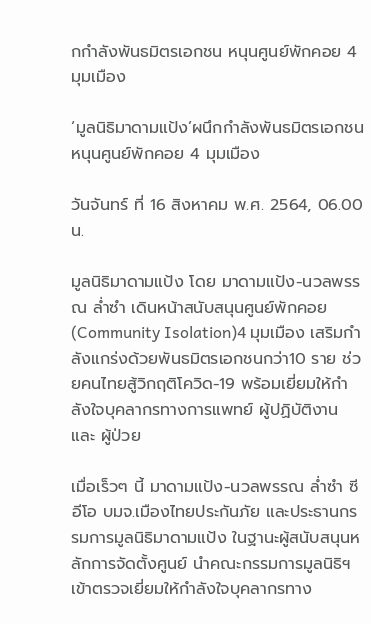กกำลังพันธมิตรเอกชน หนุนศูนย์พักคอย 4 มุมเมือง

‘มูลนิธิมาดามแป้ง’ผนึกกำลังพันธมิตรเอกชน หนุนศูนย์พักคอย 4 มุมเมือง

วันจันทร์ ที่ 16 สิงหาคม พ.ศ. 2564, 06.00 น.

มูลนิธิมาดามแป้ง โดย มาดามแป้ง-นวลพรรณ ล่ำซำ เดินหน้าสนับสนุนศูนย์พักคอย (Community Isolation)4 มุมเมือง เสริมกำลังแกร่งด้วยพันธมิตรเอกชนกว่า10 ราย ช่วยคนไทยสู้วิกฤติโควิด-19 พร้อมเยี่ยมให้กำลังใจบุคลากรทางการแพทย์ ผู้ปฏิบัติงาน และ ผู้ป่วย

เมื่อเร็วๆ นี้ มาดามแป้ง-นวลพรรณ ล่ำซำ ซีอีโอ บมจ.เมืองไทยประกันภัย และประธานกรรมการมูลนิธิมาดามแป้ง ในฐานะผู้สนับสนุนหลักการจัดตั้งศูนย์ นำคณะกรรมการมูลนิธิฯ เข้าตรวจเยี่ยมให้กำลังใจบุคลากรทาง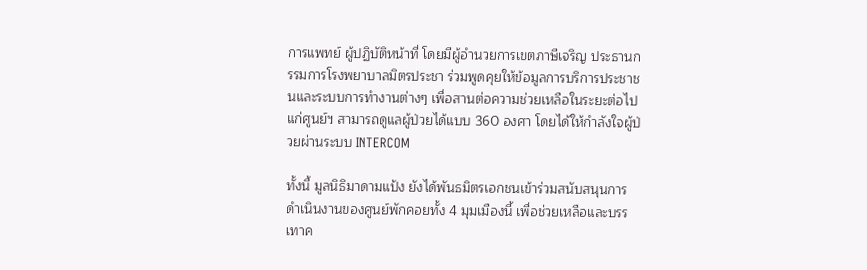การแพทย์ ผู้ปฏิบัติหน้าที่ โดยมีผู้อำนวยการเขตภาษีเจริญ ประธานกรรมการโรงพยาบาลมิตรประชา ร่วมพูดคุยให้ข้อมูลการบริการประชาชนและระบบการทำงานต่างๆ เพื่อสานต่อความช่วยเหลือในระยะต่อไปแก่ศูนย์ฯ สามารถดูแลผู้ป่วยได้แบบ 360 องศา โดยได้ให้กำลังใจผู้ป่วยผ่านระบบ INTERCOM

ทั้งนี้ มูลนิธิมาดามแป้ง ยังได้พันธมิตรเอกชนเข้าร่วมสนับสนุนการดำเนินงานของศูนย์พักคอยทั้ง 4 มุมเมืองนี้ เพื่อช่วยเหลือและบรรเทาค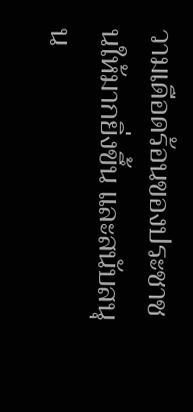วามเดือดร้อนของประชาชนให้มากยิ่งขึ้น และสนับสนุน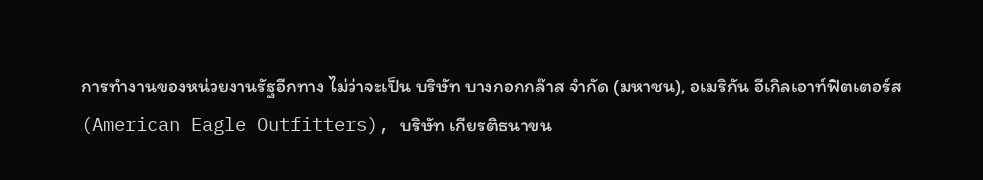การทำงานของหน่วยงานรัฐอีกทาง ไม่ว่าจะเป็น บริษัท บางกอกกล๊าส จำกัด (มหาชน), อเมริกัน อีเกิลเอาท์ฟิตเตอร์ส (American Eagle Outfitters), บริษัท เกียรติธนาขน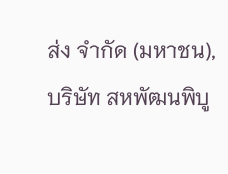ส่ง จำกัด (มหาชน), บริษัท สหพัฒนพิบู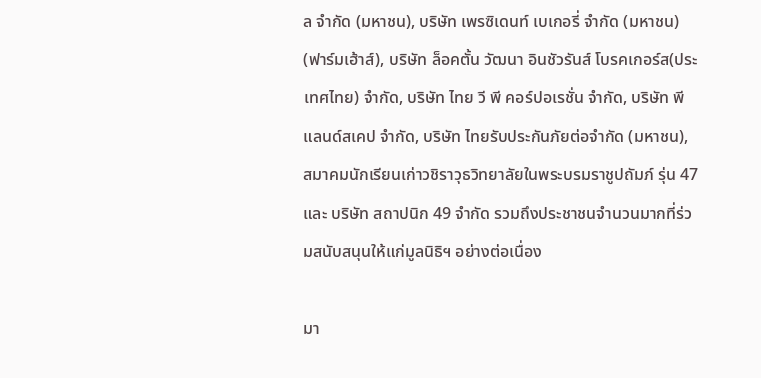ล จำกัด (มหาชน), บริษัท เพรซิเดนท์ เบเกอรี่ จำกัด (มหาชน) (ฟาร์มเฮ้าส์), บริษัท ล็อคตั้น วัฒนา อินชัวรันส์ โบรคเกอร์ส(ประเทศไทย) จำกัด, บริษัท ไทย วี พี คอร์ปอเรชั่น จำกัด, บริษัท พี แลนด์สเคป จำกัด, บริษัท ไทยรับประกันภัยต่อจำกัด (มหาชน), สมาคมนักเรียนเก่าวชิราวุธวิทยาลัยในพระบรมราชูปถัมภ์ รุ่น 47 และ บริษัท สถาปนิก 49 จำกัด รวมถึงประชาชนจำนวนมากที่ร่วมสนับสนุนให้แก่มูลนิธิฯ อย่างต่อเนื่อง

มา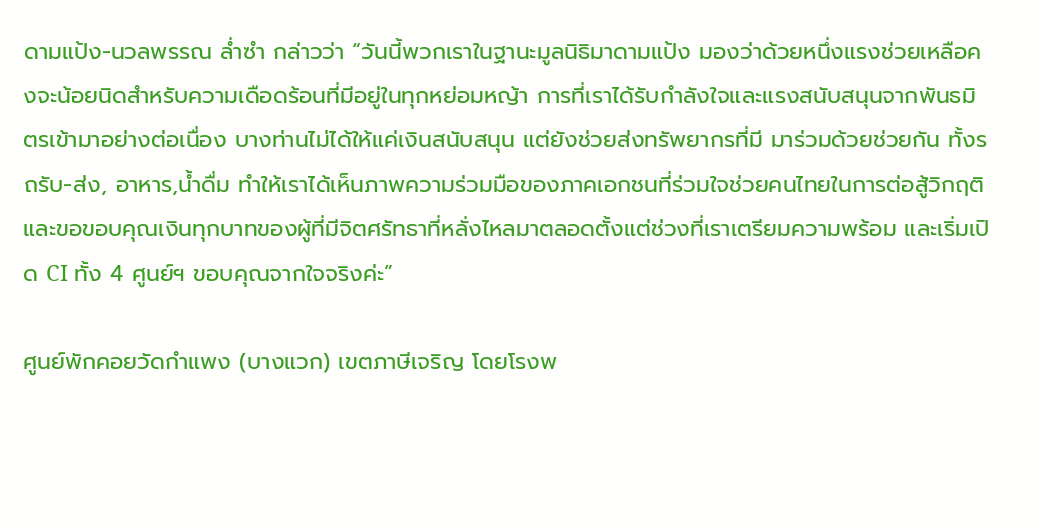ดามแป้ง-นวลพรรณ ล่ำซำ กล่าวว่า “วันนี้พวกเราในฐานะมูลนิธิมาดามแป้ง มองว่าด้วยหนึ่งแรงช่วยเหลือคงจะน้อยนิดสำหรับความเดือดร้อนที่มีอยู่ในทุกหย่อมหญ้า การที่เราได้รับกำลังใจและแรงสนับสนุนจากพันธมิตรเข้ามาอย่างต่อเนื่อง บางท่านไม่ได้ให้แค่เงินสนับสนุน แต่ยังช่วยส่งทรัพยากรที่มี มาร่วมด้วยช่วยกัน ทั้งรถรับ-ส่ง, อาหาร,น้ำดื่ม ทำให้เราได้เห็นภาพความร่วมมือของภาคเอกชนที่ร่วมใจช่วยคนไทยในการต่อสู้วิกฤติ และขอขอบคุณเงินทุกบาทของผู้ที่มีจิตศรัทธาที่หลั่งไหลมาตลอดตั้งแต่ช่วงที่เราเตรียมความพร้อม และเริ่มเปิด CI ทั้ง 4 ศูนย์ฯ ขอบคุณจากใจจริงค่ะ”

ศูนย์พักคอยวัดกำแพง (บางแวก) เขตภาษีเจริญ โดยโรงพ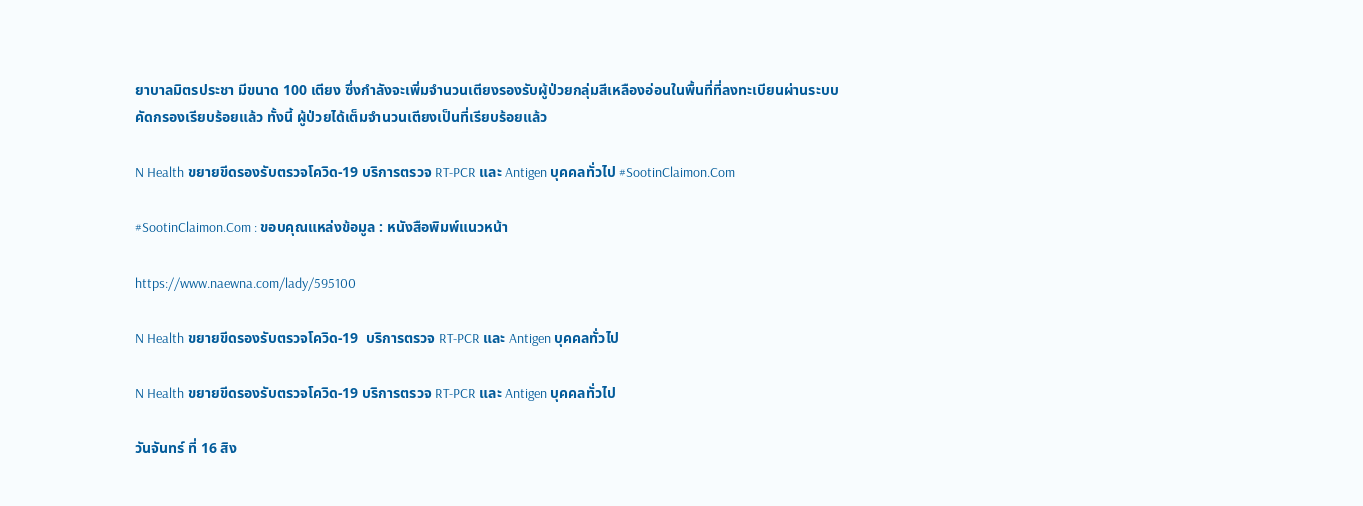ยาบาลมิตรประชา มีขนาด 100 เตียง ซึ่งกำลังจะเพิ่มจำนวนเตียงรองรับผู้ป่วยกลุ่มสีเหลืองอ่อนในพื้นที่ที่ลงทะเบียนผ่านระบบคัดกรองเรียบร้อยแล้ว ทั้งนี้ ผู้ป่วยได้เต็มจำนวนเตียงเป็นที่เรียบร้อยแล้ว

N Health ขยายขีดรองรับตรวจโควิด-19 บริการตรวจ RT-PCR และ Antigen บุคคลทั่วไป #SootinClaimon.Com

#SootinClaimon.Com : ขอบคุณแหล่งข้อมูล : หนังสือพิมพ์แนวหน้า

https://www.naewna.com/lady/595100

N Health ขยายขีดรองรับตรวจโควิด-19  บริการตรวจ RT-PCR และ Antigen บุคคลทั่วไป

N Health ขยายขีดรองรับตรวจโควิด-19 บริการตรวจ RT-PCR และ Antigen บุคคลทั่วไป

วันจันทร์ ที่ 16 สิง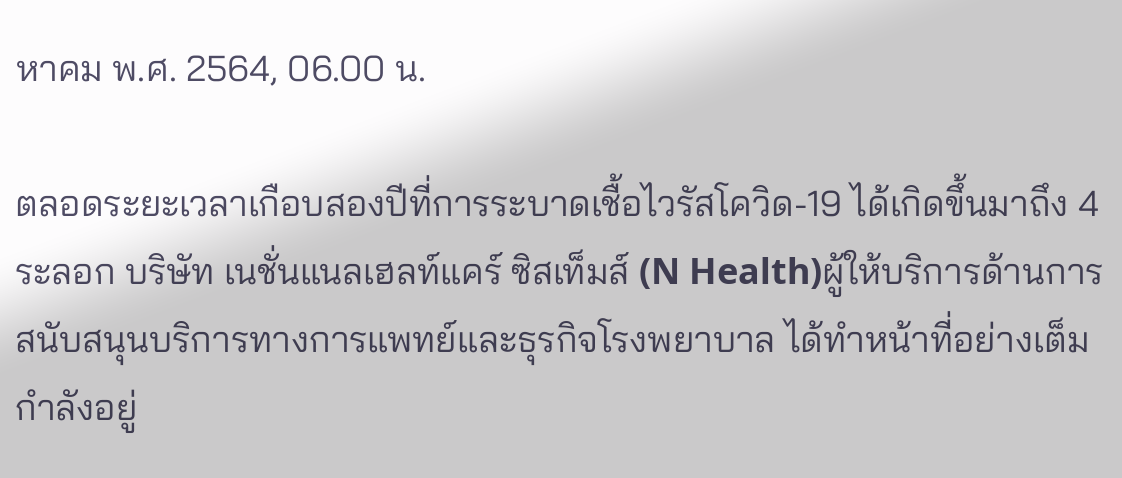หาคม พ.ศ. 2564, 06.00 น.

ตลอดระยะเวลาเกือบสองปีที่การระบาดเชื้อไวรัสโควิด-19 ได้เกิดขึ้นมาถึง 4 ระลอก บริษัท เนชั่นแนลเฮลท์แคร์ ซิสเท็มส์ (N Health)ผู้ให้บริการด้านการสนับสนุนบริการทางการแพทย์และธุรกิจโรงพยาบาล ได้ทำหน้าที่อย่างเต็มกำลังอยู่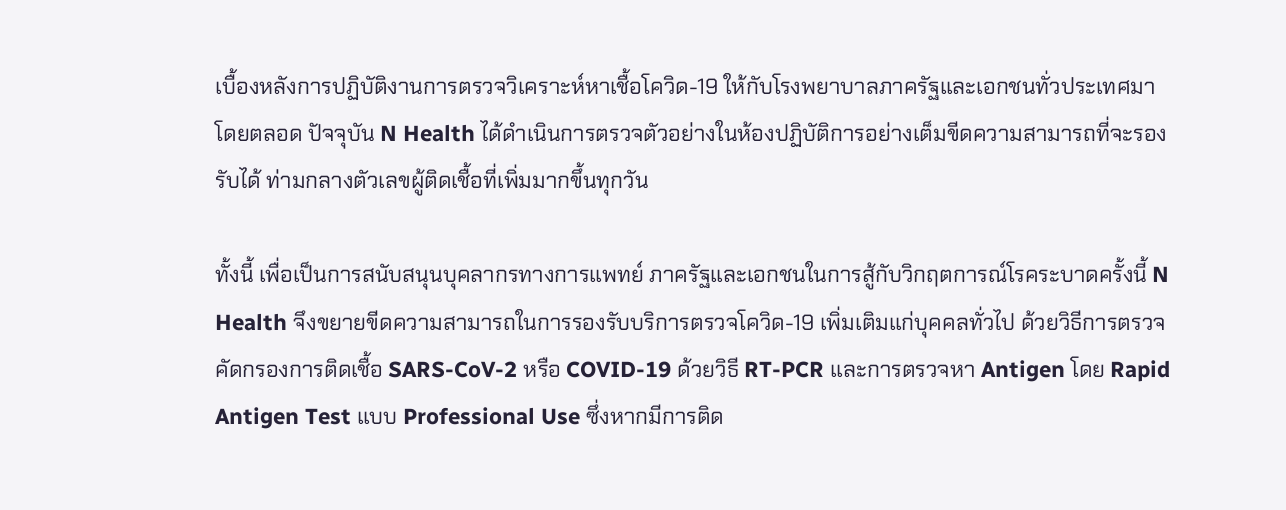เบื้องหลังการปฏิบัติงานการตรวจวิเคราะห์หาเชื้อโควิด-19 ให้กับโรงพยาบาลภาครัฐและเอกชนทั่วประเทศมาโดยตลอด ปัจจุบัน N Health ได้ดำเนินการตรวจตัวอย่างในห้องปฏิบัติการอย่างเต็มขีดความสามารถที่จะรองรับได้ ท่ามกลางตัวเลขผู้ติดเชื้อที่เพิ่มมากขึ้นทุกวัน

ทั้งนี้ เพื่อเป็นการสนับสนุนบุคลากรทางการแพทย์ ภาครัฐและเอกชนในการสู้กับวิกฤตการณ์โรคระบาดครั้งนี้ N Health จึงขยายขีดความสามารถในการรองรับบริการตรวจโควิด-19 เพิ่มเติมแก่บุคคลทั่วไป ด้วยวิธีการตรวจคัดกรองการติดเชื้อ SARS-CoV-2 หรือ COVID-19 ด้วยวิธี RT-PCR และการตรวจหา Antigen โดย Rapid Antigen Test แบบ Professional Use ซึ่งหากมีการติด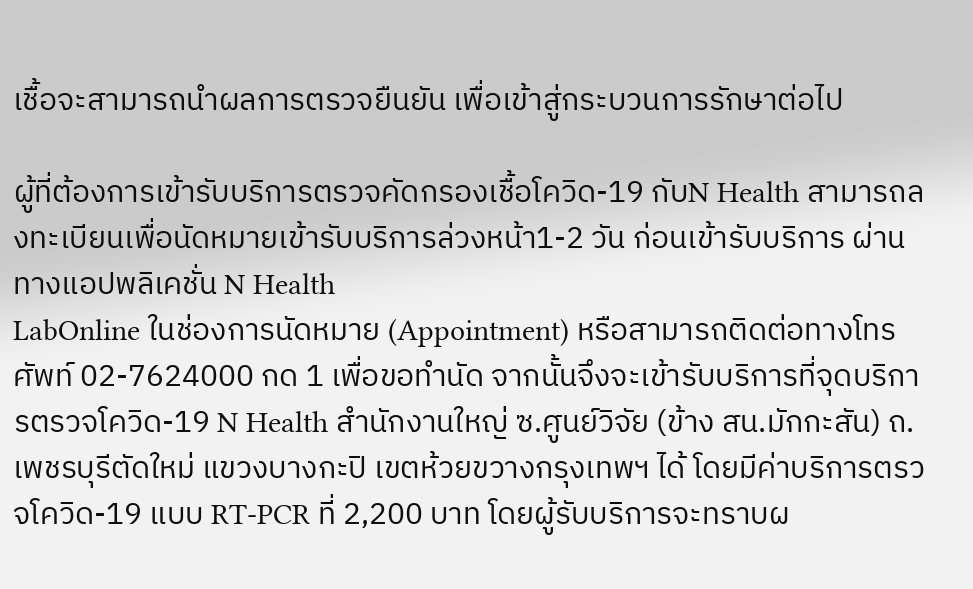เชื้อจะสามารถนำผลการตรวจยืนยัน เพื่อเข้าสู่กระบวนการรักษาต่อไป

ผู้ที่ต้องการเข้ารับบริการตรวจคัดกรองเชื้อโควิด-19 กับN Health สามารถลงทะเบียนเพื่อนัดหมายเข้ารับบริการล่วงหน้า1-2 วัน ก่อนเข้ารับบริการ ผ่านทางแอปพลิเคชั่น N Health
LabOnline ในช่องการนัดหมาย (Appointment) หรือสามารถติดต่อทางโทรศัพท์ 02-7624000 กด 1 เพื่อขอทำนัด จากนั้นจึงจะเข้ารับบริการที่จุดบริการตรวจโควิด-19 N Health สำนักงานใหญ่ ซ.ศูนย์วิจัย (ข้าง สน.มักกะสัน) ถ.เพชรบุรีตัดใหม่ แขวงบางกะปิ เขตห้วยขวางกรุงเทพฯ ได้ โดยมีค่าบริการตรวจโควิด-19 แบบ RT-PCR ที่ 2,200 บาท โดยผู้รับบริการจะทราบผ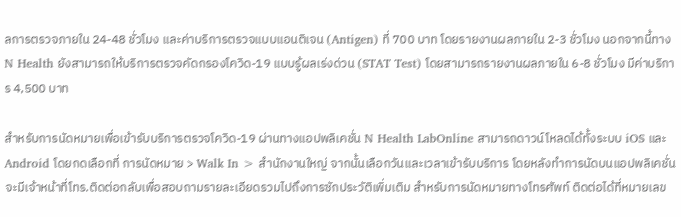ลการตรวจภายใน 24-48 ชั่วโมง และค่าบริการตรวจแบบแอนติเจน (Antigen) ที่ 700 บาท โดยรายงานผลภายใน 2-3 ชั่วโมง นอกจากนี้ทาง N Health ยังสามารถให้บริการตรวจคัดกรองโควิด-19 แบบรู้ผลเร่งด่วน (STAT Test) โดยสามารถรายงานผลภายใน 6-8 ชั่วโมง มีค่าบริการ 4,500 บาท

สำหรับการนัดหมายเพื่อเข้ารับบริการตรวจโควิด-19 ผ่านทางแอปพลิเคชั่น N Health LabOnline สามารถดาวน์โหลดได้ทั้งระบบ iOS และ Android โดยกดเลือกที่ การนัดหมาย > Walk In > สำนักงานใหญ่ จากนั้นเลือกวันและเวลาเข้ารับบริการ โดยหลังทำการนัดบนแอปพลิเคชั่น จะมีเจ้าหน้าที่โทร.ติดต่อกลับเพื่อสอบถามรายละเอียดรวมไปถึงการซักประวัติเพิ่มเติม สำหรับการนัดหมายทางโทรศัพท์ ติดต่อได้ที่หมายเลข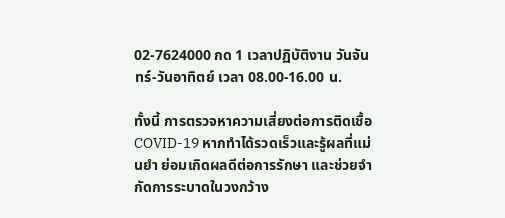02-7624000 กด 1 เวลาปฏิบัติงาน วันจันทร์-วันอาทิตย์ เวลา 08.00-16.00 น.

ทั้งนี้ การตรวจหาความเสี่ยงต่อการติดเชื้อ COVID-19 หากทำได้รวดเร็วและรู้ผลที่แม่นยำ ย่อมเกิดผลดีต่อการรักษา และช่วยจำกัดการระบาดในวงกว้าง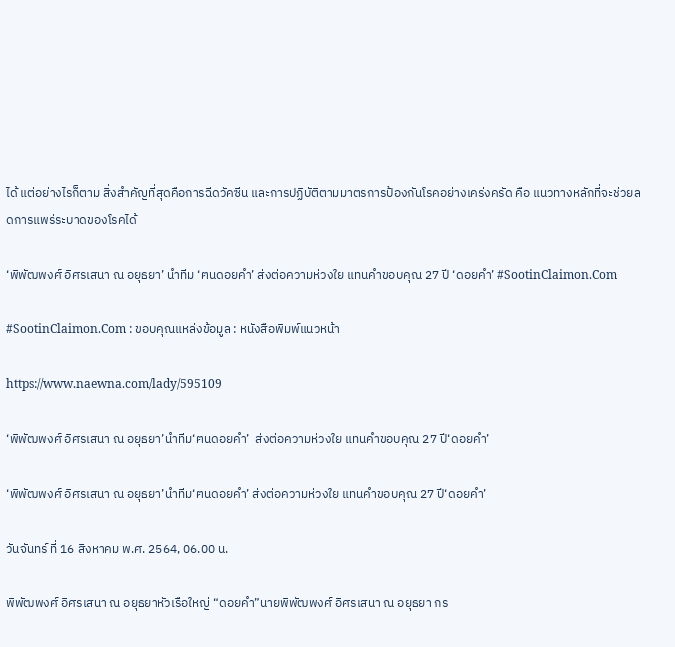ได้ แต่อย่างไรก็ตาม สิ่งสำคัญที่สุดคือการฉีดวัคซีน และการปฏิบัติตามมาตรการป้องกันโรคอย่างเคร่งครัด คือ แนวทางหลักที่จะช่วยลดการแพร่ระบาดของโรคได้

‘พิพัฒพงศ์ อิศรเสนา ณ อยุธยา’ นำทีม ‘ฅนดอยคำ’ ส่งต่อความห่วงใย แทนคำขอบคุณ 27 ปี ‘ดอยคำ’ #SootinClaimon.Com

#SootinClaimon.Com : ขอบคุณแหล่งข้อมูล : หนังสือพิมพ์แนวหน้า

https://www.naewna.com/lady/595109

‘พิพัฒพงศ์ อิศรเสนา ณ อยุธยา’นำทีม‘ฅนดอยคำ’  ส่งต่อความห่วงใย แทนคำขอบคุณ 27 ปี‘ดอยคำ’

‘พิพัฒพงศ์ อิศรเสนา ณ อยุธยา’นำทีม‘ฅนดอยคำ’ ส่งต่อความห่วงใย แทนคำขอบคุณ 27 ปี‘ดอยคำ’

วันจันทร์ ที่ 16 สิงหาคม พ.ศ. 2564, 06.00 น.

พิพัฒพงศ์ อิศรเสนา ณ อยุธยาหัวเรือใหญ่ “ดอยคำ”นายพิพัฒพงศ์ อิศรเสนา ณ อยุธยา กร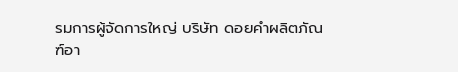รมการผู้จัดการใหญ่ บริษัท ดอยคำผลิตภัณฑ์อา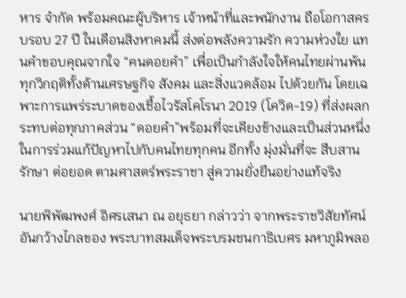หาร จำกัด พร้อมคณะผู้บริหาร เจ้าหน้าที่และพนักงาน ถือโอกาสครบรอบ 27 ปี ในเดือนสิงหาคมนี้ ส่งต่อพลังความรัก ความห่วงใย แทนคำขอบคุณจากใจ “ฅนดอยคำ” เพื่อเป็นกำลังใจให้คนไทยผ่านพ้นทุกวิกฤติทั้งด้านเศรษฐกิจ สังคม และสิ่งแวดล้อม ไปด้วยกัน โดยเฉพาะการแพร่ระบาดของเชื้อไวรัสโคโรนา 2019 (โควิด-19) ที่ส่งผลกระทบต่อทุกภาคส่วน “ดอยคำ”พร้อมที่จะเคียงข้างและเป็นส่วนหนึ่งในการร่วมแก้ปัญหาไปกับคนไทยทุกคน อีกทั้ง มุ่งมั่นที่จะ สืบสาน รักษา ต่อยอด ตามศาสตร์พระราชา สู่ความยั่งยืนอย่างแท้จริง

นายพิพัฒพงศ์ อิศรเสนา ณ อยุธยา กล่าวว่า จากพระราชวิสัยทัศน์อันกว้างไกลของ พระบาทสมเด็จพระบรมชนกาธิเบศร มหาภูมิพลอ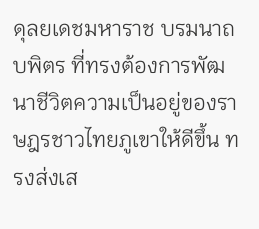ดุลยเดชมหาราช บรมนาถบพิตร ที่ทรงต้องการพัฒนาชีวิตความเป็นอยู่ของราษฎรชาวไทยภูเขาให้ดีขึ้น ทรงส่งเส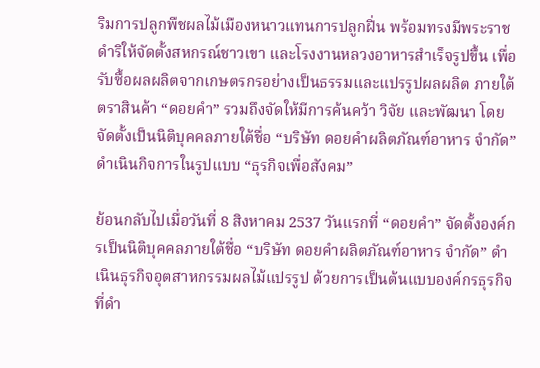ริมการปลูกพืชผลไม้เมืองหนาวแทนการปลูกฝิ่น พร้อมทรงมีพระราชดําริให้จัดตั้งสหกรณ์ชาวเขา และโรงงานหลวงอาหารสําเร็จรูปขึ้น เพื่อรับซื้อผลผลิตจากเกษตรกรอย่างเป็นธรรมและแปรรูปผลผลิต ภายใต้ตราสินค้า “ดอยคํา” รวมถึงจัดให้มีการค้นคว้า วิจัย และพัฒนา โดยจัดตั้งเป็นนิติบุคคลภายใต้ชื่อ “บริษัท ดอยคําผลิตภัณฑ์อาหาร จํากัด” ดําเนินกิจการในรูปแบบ “ธุรกิจเพื่อสังคม”

ย้อนกลับไปเมื่อวันที่ 8 สิงหาคม 2537 วันแรกที่ “ดอยคำ” จัดตั้งองค์กรเป็นนิติบุคคลภายใต้ชื่อ “บริษัท ดอยคำผลิตภัณฑ์อาหาร จำกัด” ดำเนินธุรกิจอุตสาหกรรมผลไม้แปรรูป ด้วยการเป็นต้นแบบองค์กรธุรกิจที่ดำ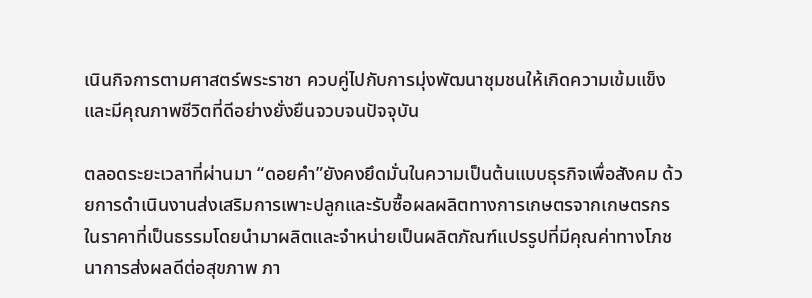เนินกิจการตามศาสตร์พระราชา ควบคู่ไปกับการมุ่งพัฒนาชุมชนให้เกิดความเข้มแข็งและมีคุณภาพชีวิตที่ดีอย่างยั่งยืนจวบจนปัจจุบัน

ตลอดระยะเวลาที่ผ่านมา “ดอยคำ”ยังคงยึดมั่นในความเป็นต้นแบบธุรกิจเพื่อสังคม ด้วยการดำเนินงานส่งเสริมการเพาะปลูกและรับซื้อผลผลิตทางการเกษตรจากเกษตรกรในราคาที่เป็นธรรมโดยนำมาผลิตและจำหน่ายเป็นผลิตภัณฑ์แปรรูปที่มีคุณค่าทางโภชนาการส่งผลดีต่อสุขภาพ ภา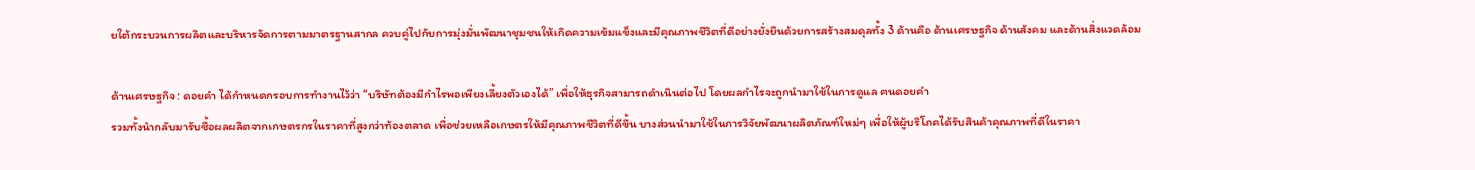ยใต้กระบวนการผลิตและบริหารจัดการตามมาตรฐานสากล ควบคู่ไปกับการมุ่งมั่นพัฒนาชุมชนให้เกิดความเข้มแข็งและมีคุณภาพชีวิตที่ดีอย่างยั่งยืนด้วยการสร้างสมดุลทั้ง 3 ด้านคือ ด้านเศรษฐกิจ ด้านสังคม และด้านสิ่งแวดล้อม

ด้านเศรษฐกิจ : ดอยคำ ได้กำหนดกรอบการทำงานไว้ว่า “บริษัทต้องมีกำไรพอเพียงเลี้ยงตัวเองได้” เพื่อให้ธุรกิจสามารถดำเนินต่อไป โดยผลกำไรจะถูกนำมาใช้ในการดูแล ฅนดอยคำ
รวมทั้งนำกลับมารับซื้อผลผลิตจากเกษตรกรในราคาที่สูงกว่าท้องตลาด เพื่อช่วยเหลือเกษตรให้มีคุณภาพชีวิตที่ดีขึ้น บางส่วนนำมาใช้ในการวิจัยพัฒนาผลิตภัณฑ์ใหม่ๆ เพื่อให้ผู้บริโภคได้รับสินค้าคุณภาพที่ดีในราคา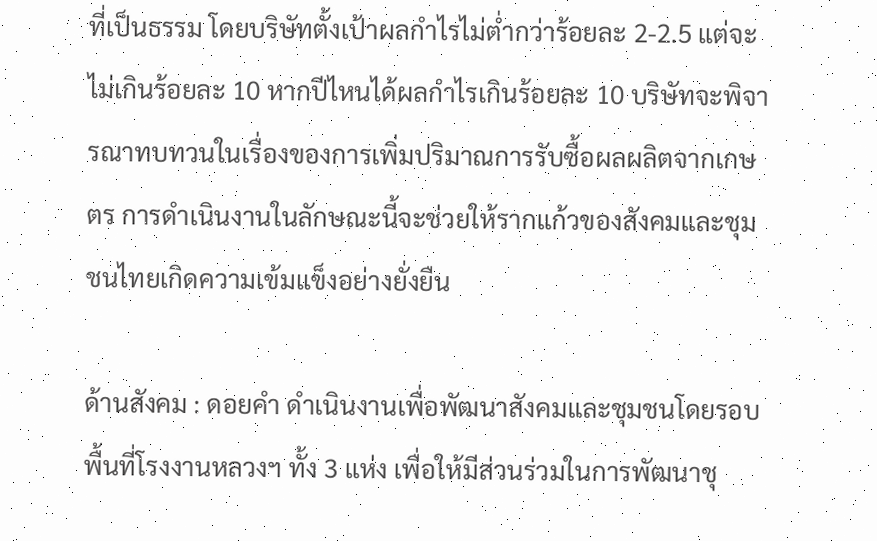ที่เป็นธรรม โดยบริษัทตั้งเป้าผลกำไรไม่ต่ำกว่าร้อยละ 2-2.5 แต่จะไม่เกินร้อยละ 10 หากปีไหนได้ผลกำไรเกินร้อยละ 10 บริษัทจะพิจารณาทบทวนในเรื่องของการเพิ่มปริมาณการรับซื้อผลผลิตจากเกษตร การดำเนินงานในลักษณะนี้จะช่วยให้รากแก้วของสังคมและชุมชนไทยเกิดความเข้มแข็งอย่างยั่งยืน

ด้านสังคม : ดอยคำ ดำเนินงานเพื่อพัฒนาสังคมและชุมชนโดยรอบพื้นที่โรงงานหลวงฯ ทั้ง 3 แห่ง เพื่อให้มีส่วนร่วมในการพัฒนาชุ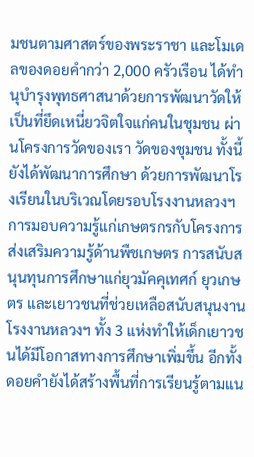มชนตามศาสตร์ของพระราชา และโมเดลของดอยคำกว่า 2,000 ครัวเรือน ได้ทำนุบำรุงพุทธศาสนาด้วยการพัฒนาวัดให้เป็นที่ยึดเหนี่ยวจิตใจแก่คนในชุมชน ผ่านโครงการวัดของเรา วัดของชุมชน ทั้งนี้ ยังได้พัฒนาการศึกษา ด้วยการพัฒนาโรงเรียนในบริเวณโดยรอบโรงงานหลวงฯการมอบความรู้แก่เกษตรกรกับโครงการส่งเสริมความรู้ด้านพืชเกษตร การสนับสนุนทุนการศึกษาแก่ยุวมัคคุเทศก์ ยุวเกษตร และเยาวชนที่ช่วยเหลือสนับสนุนงานโรงงานหลวงฯ ทั้ง 3 แห่งทำให้เด็กเยาวชนได้มีโอกาสทางการศึกษาเพิ่มขึ้น อีกทั้งดอยคำยังได้สร้างพื้นที่การเรียนรู้ตามแน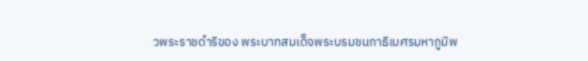วพระราชดำริของ พระบาทสมเด็จพระบรมชนกาธิเบศรมหาภูมิพ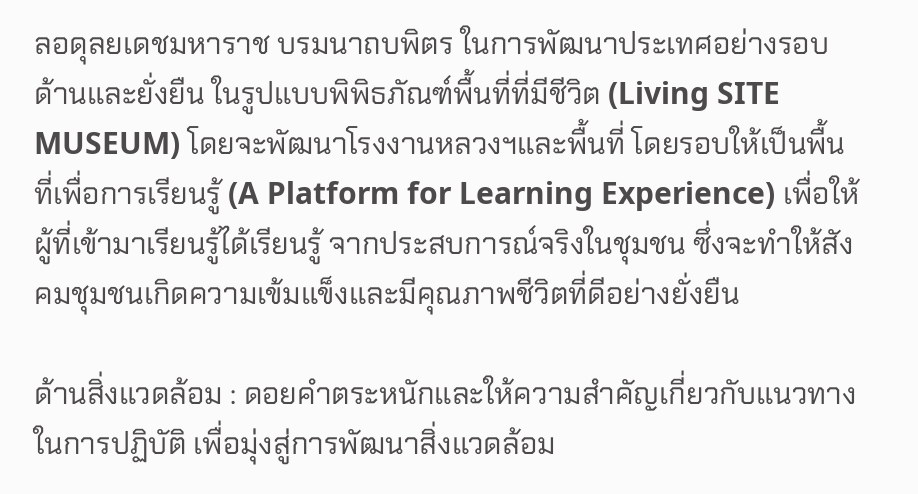ลอดุลยเดชมหาราช บรมนาถบพิตร ในการพัฒนาประเทศอย่างรอบด้านและยั่งยืน ในรูปแบบพิพิธภัณฑ์พื้นที่ที่มีชีวิต (Living SITE MUSEUM) โดยจะพัฒนาโรงงานหลวงฯและพื้นที่ โดยรอบให้เป็นพื้นที่เพื่อการเรียนรู้ (A Platform for Learning Experience) เพื่อให้ผู้ที่เข้ามาเรียนรู้ได้เรียนรู้ จากประสบการณ์จริงในชุมชน ซึ่งจะทำให้สังคมชุมชนเกิดความเข้มแข็งและมีคุณภาพชีวิตที่ดีอย่างยั่งยืน

ด้านสิ่งแวดล้อม : ดอยคำตระหนักและให้ความสำคัญเกี่ยวกับแนวทางในการปฏิบัติ เพื่อมุ่งสู่การพัฒนาสิ่งแวดล้อม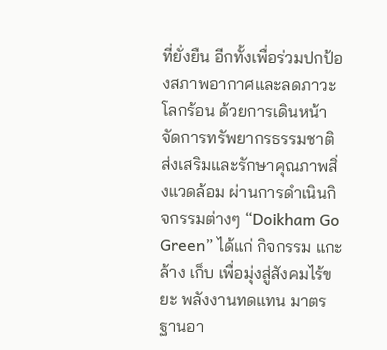ที่ยั่งยืน อีกทั้งเพื่อร่วมปกป้องสภาพอากาศและลดภาวะโลกร้อน ด้วยการเดินหน้าจัดการทรัพยากรธรรมชาติ ส่งเสริมและรักษาคุณภาพสิ่งแวดล้อม ผ่านการดำเนินกิจกรรมต่างๆ “Doikham Go Green” ได้แก่ กิจกรรม แกะ ล้าง เก็บ เพื่อมุ่งสู่สังคมไร้ขยะ พลังงานทดแทน มาตรฐานอา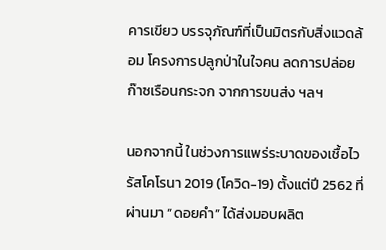คารเขียว บรรจุภัณฑ์ที่เป็นมิตรกับสิ่งแวดล้อม โครงการปลูกป่าในใจคน ลดการปล่อยก๊าซเรือนกระจก จากการขนส่ง ฯลฯ

นอกจากนี้ ในช่วงการแพร่ระบาดของเชื้อไวรัสโคโรนา 2019 (โควิด-19) ตั้งแต่ปี 2562 ที่ผ่านมา “ดอยคำ” ได้ส่งมอบผลิต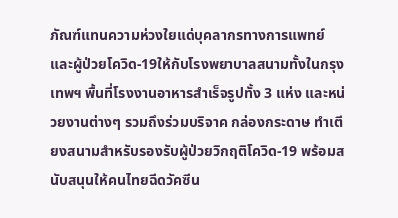ภัณฑ์แทนความห่วงใยแด่บุคลากรทางการแพทย์และผู้ป่วยโควิด-19ให้กับโรงพยาบาลสนามทั้งในกรุงเทพฯ พื้นที่โรงงานอาหารสำเร็จรูปทั้ง 3 แห่ง และหน่วยงานต่างๆ รวมถึงร่วมบริจาค กล่องกระดาษ ทำเตียงสนามสำหรับรองรับผู้ป่วยวิกฤติโควิด-19 พร้อมสนับสนุนให้คนไทยฉีดวัคซีน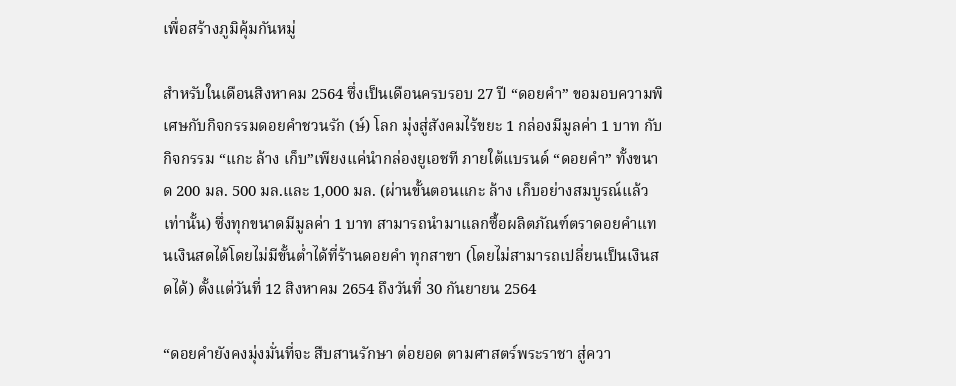เพื่อสร้างภูมิคุ้มกันหมู่

สำหรับในเดือนสิงหาคม 2564 ซึ่งเป็นเดือนครบรอบ 27 ปี “ดอยคำ” ขอมอบความพิเศษกับกิจกรรมดอยคำชวนรัก (ษ์) โลก มุ่งสู่สังคมไร้ขยะ 1 กล่องมีมูลค่า 1 บาท กับกิจกรรม “แกะ ล้าง เก็บ”เพียงแค่นำกล่องยูเอชที ภายใต้แบรนด์ “ดอยคำ” ทั้งขนาด 200 มล. 500 มล.และ 1,000 มล. (ผ่านขั้นตอนแกะ ล้าง เก็บอย่างสมบูรณ์แล้วเท่านั้น) ซึ่งทุกขนาดมีมูลค่า 1 บาท สามารถนำมาแลกซื้อผลิตภัณฑ์ตราดอยคำแทนเงินสดได้โดยไม่มีขั้นต่ำได้ที่ร้านดอยคำ ทุกสาขา (โดยไม่สามารถเปลี่ยนเป็นเงินสดได้) ตั้งแต่วันที่ 12 สิงหาคม 2654 ถึงวันที่ 30 กันยายน 2564

“ดอยคำยังคงมุ่งมั่นที่จะ สืบสานรักษา ต่อยอด ตามศาสตร์พระราชา สู่ควา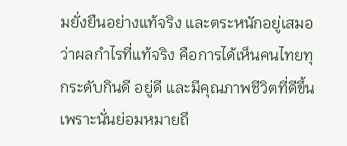มยั่งยืนอย่างแท้จริง และตระหนักอยู่เสมอว่าผลกำไรที่แท้จริง คือการได้เห็นคนไทยทุกระดับกินดี อยู่ดี และมีคุณภาพชีวิตที่ดีขึ้น เพราะนั่นย่อมหมายถึ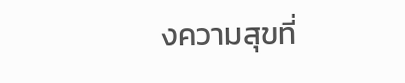งความสุขที่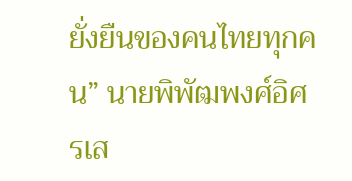ยั่งยืนของคนไทยทุกคน” นายพิพัฒพงศ์อิศรเส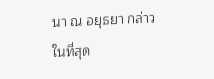นา ณ อยุธยา กล่าวในที่สุด